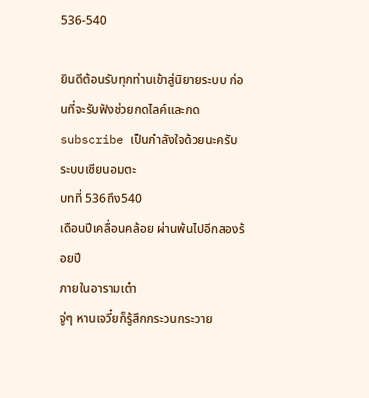536-540

ยินดีต้อนรับทุกท่านเข้าสู่นิยายระบบ ก่อนที่จะรับฟังช่วยกดไลค์และกด subscribe เป็นกำลังใจด้วยนะครับ
ระบบเซียนอมตะ
บทที่ 536ถึง540
เดือนปีเคลื่อนคล้อย ผ่านพ้นไปอีกสองร้อยปี
ภายในอารามเต๋า
จู่ๆ หานเจวี๋ยก็รู้สึกกระวนกระวาย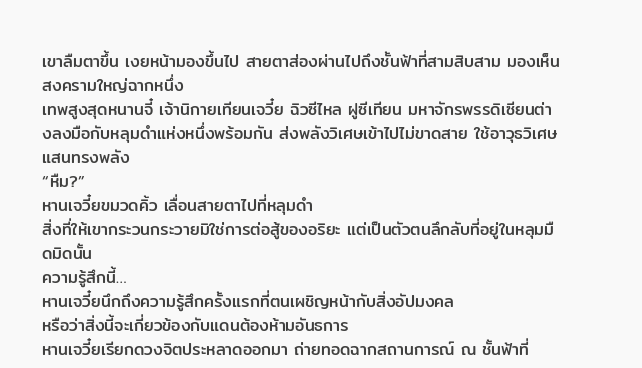เขาลืมตาขึ้น เงยหน้ามองขึ้นไป สายตาส่องผ่านไปถึงชั้นฟ้าที่สามสิบสาม มองเห็นสงครามใหญ่ฉากหนึ่ง
เทพสูงสุดหนานจี๋ เจ้านิกายเทียนเจวี๋ย ฉิวซีไหล ฝูซีเทียน มหาจักรพรรดิเซียนต่างลงมือกับหลุมดำแห่งหนึ่งพร้อมกัน ส่งพลังวิเศษเข้าไปไม่ขาดสาย ใช้อาวุธวิเศษแสนทรงพลัง
“หืม?”
หานเจวี๋ยขมวดคิ้ว เลื่อนสายตาไปที่หลุมดำ
สิ่งที่ให้เขากระวนกระวายมิใช่การต่อสู้ของอริยะ แต่เป็นตัวตนลึกลับที่อยู่ในหลุมมืดมิดนั้น
ความรู้สึกนี้…
หานเจวี๋ยนึกถึงความรู้สึกครั้งแรกที่ตนเผชิญหน้ากับสิ่งอัปมงคล
หรือว่าสิ่งนี้จะเกี่ยวข้องกับแดนต้องห้ามอันธการ
หานเจวี๋ยเรียกดวงจิตประหลาดออกมา ถ่ายทอดฉากสถานการณ์ ณ ชั้นฟ้าที่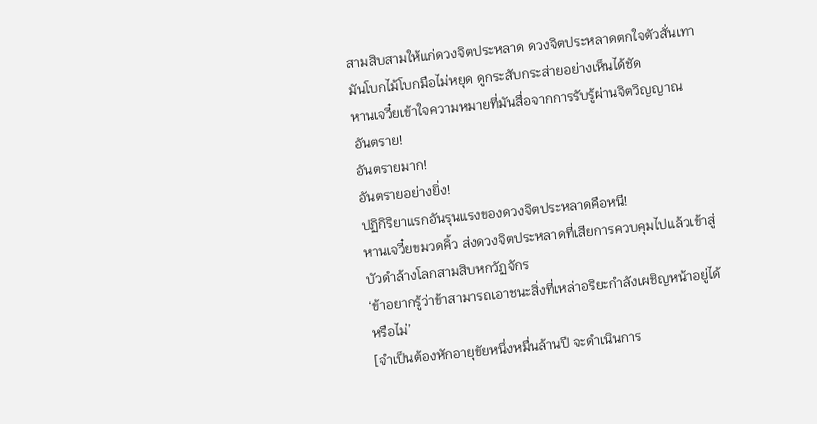สามสิบสามให้แก่ดวงจิตประหลาด ดวงจิตประหลาดตกใจตัวสั่นเทา
มันโบกไม้โบกมือไม่หยุด ดูกระสับกระส่ายอย่างเห็นได้ชัด
หานเจวี๋ยเข้าใจความหมายที่มันสื่อจากการรับรู้ผ่านจิตวิญญาณ
อันตราย!
อันตรายมาก!
อันตรายอย่างยิ่ง!
ปฏิกิริยาแรกอันรุนแรงของดวงจิตประหลาดคือหนี!
หานเจวี๋ยขมวดคิ้ว ส่งดวงจิตประหลาดที่เสียการควบคุมไปแล้วเข้าสู่บัวดำล้างโลกสามสิบหกวัฏจักร
‘ข้าอยากรู้ว่าข้าสามารถเอาชนะสิ่งที่เหล่าอริยะกำลังเผชิญหน้าอยู่ได้หรือไม่’
[จำเป็นต้องหักอายุขัยหนึ่งหมื่นล้านปี จะดำเนินการ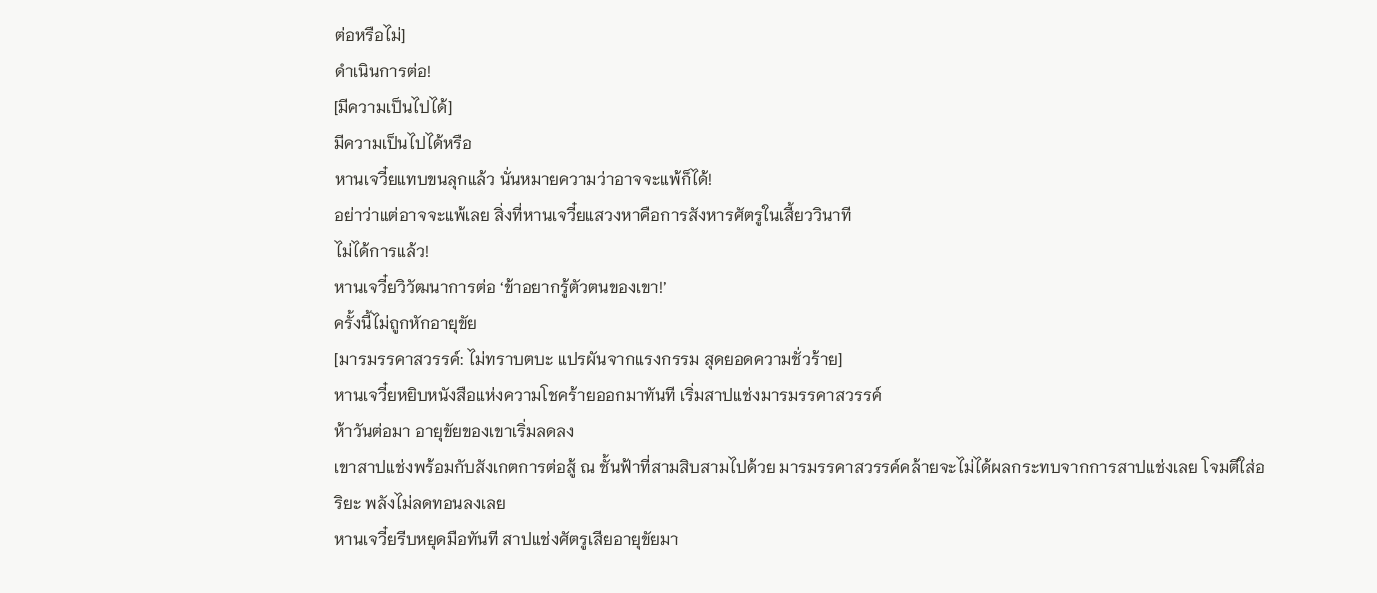ต่อหรือไม่]
ดำเนินการต่อ!
[มีความเป็นไปได้]
มีความเป็นไปได้หรือ
หานเจวี๋ยแทบขนลุกแล้ว นั่นหมายความว่าอาจจะแพ้ก็ได้!
อย่าว่าแต่อาจจะแพ้เลย สิ่งที่หานเจวี๋ยแสวงหาคือการสังหารศัตรูในเสี้ยววินาที
ไม่ได้การแล้ว!
หานเจวี๋ยวิวัฒนาการต่อ ‘ข้าอยากรู้ตัวตนของเขา!’
ครั้งนี้ไม่ถูกหักอายุขัย
[มารมรรคาสวรรค์: ไม่ทราบตบะ แปรผันจากแรงกรรม สุดยอดความชั่วร้าย]
หานเจวี๋ยหยิบหนังสือแห่งความโชคร้ายออกมาทันที เริ่มสาปแช่งมารมรรคาสวรรค์
ห้าวันต่อมา อายุขัยของเขาเริ่มลดลง
เขาสาปแช่งพร้อมกับสังเกตการต่อสู้ ณ ชั้นฟ้าที่สามสิบสามไปด้วย มารมรรคาสวรรค์คล้ายจะไม่ได้ผลกระทบจากการสาปแช่งเลย โจมตีใส่อริยะ พลังไม่ลดทอนลงเลย
หานเจวี๋ยรีบหยุดมือทันที สาปแช่งศัตรูเสียอายุขัยมา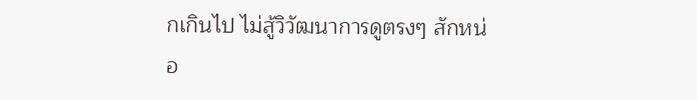กเกินไป ไม่สู้วิวัฒนาการดูตรงๆ สักหน่อ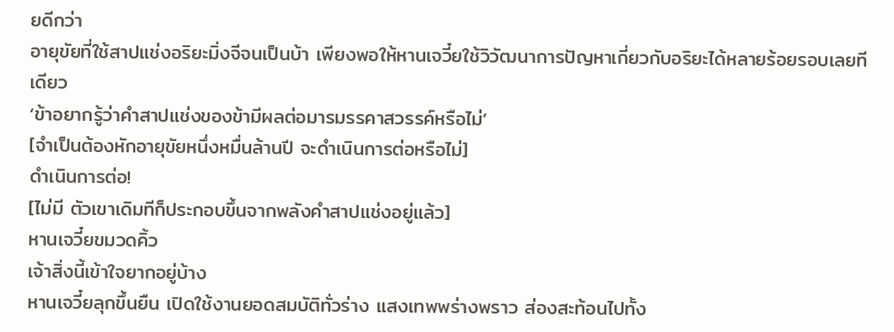ยดีกว่า
อายุขัยที่ใช้สาปแช่งอริยะมิ่งจีจนเป็นบ้า เพียงพอให้หานเจวี๋ยใช้วิวัฒนาการปัญหาเกี่ยวกับอริยะได้หลายร้อยรอบเลยทีเดียว
‘ข้าอยากรู้ว่าคำสาปแช่งของข้ามีผลต่อมารมรรคาสวรรค์หรือไม่’
[จำเป็นต้องหักอายุขัยหนึ่งหมื่นล้านปี จะดำเนินการต่อหรือไม่]
ดำเนินการต่อ!
[ไม่มี ตัวเขาเดิมทีก็ประกอบขึ้นจากพลังคำสาปแช่งอยู่แล้ว]
หานเจวี๋ยขมวดคิ้ว
เจ้าสิ่งนี้เข้าใจยากอยู่บ้าง
หานเจวี๋ยลุกขึ้นยืน เปิดใช้งานยอดสมบัติทั่วร่าง แสงเทพพร่างพราว ส่องสะท้อนไปทั้ง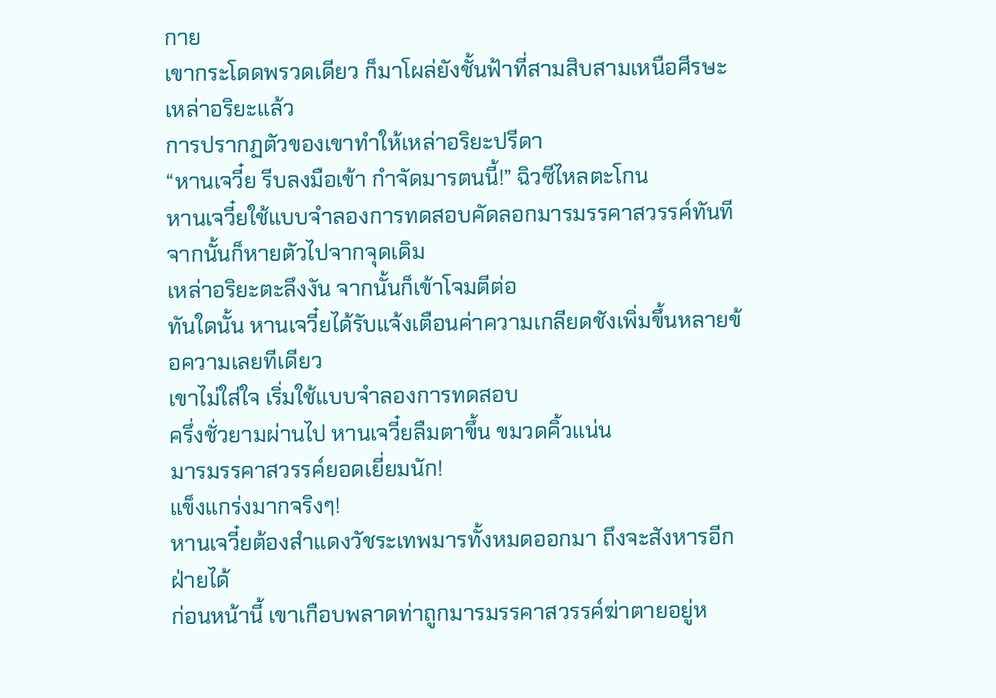กาย
เขากระโดดพรวดเดียว ก็มาโผล่ยังชั้นฟ้าที่สามสิบสามเหนือศีรษะเหล่าอริยะแล้ว
การปรากฏตัวของเขาทำให้เหล่าอริยะปรีดา
“หานเจวี๋ย รีบลงมือเข้า กำจัดมารตนนี้!” ฉิวซีไหลตะโกน
หานเจวี๋ยใช้แบบจำลองการทดสอบคัดลอกมารมรรคาสวรรค์ทันที จากนั้นก็หายตัวไปจากจุดเดิม
เหล่าอริยะตะลึงงัน จากนั้นก็เข้าโจมตีต่อ
ทันใดนั้น หานเจวี๋ยได้รับแจ้งเตือนค่าความเกลียดชังเพิ่มขึ้นหลายข้อความเลยทีเดียว
เขาไม่ใส่ใจ เริ่มใช้แบบจำลองการทดสอบ
ครึ่งชั่วยามผ่านไป หานเจวี๋ยลืมตาขึ้น ขมวดคิ้วแน่น
มารมรรคาสวรรค์ยอดเยี่ยมนัก!
แข็งแกร่งมากจริงๆ!
หานเจวี๋ยต้องสำแดงวัชระเทพมารทั้งหมดออกมา ถึงจะสังหารอีกฝ่ายได้
ก่อนหน้านี้ เขาเกือบพลาดท่าถูกมารมรรคาสวรรค์ฆ่าตายอยู่ห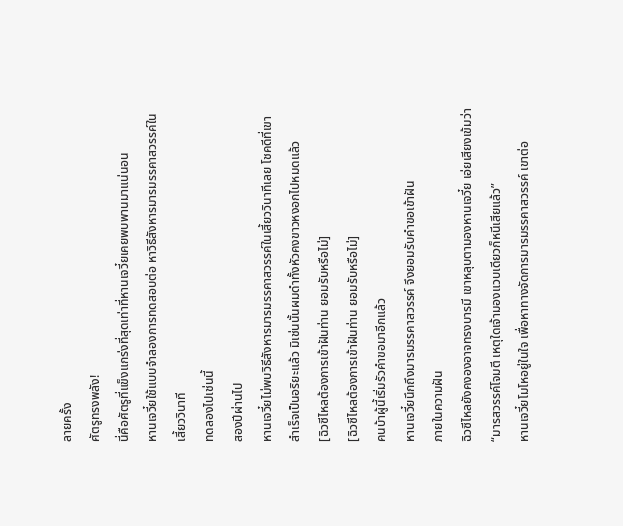ลายครั้ง
ศัตรูทรงพลัง!
นี่คือศัตรูที่แข็งแกร่งที่สุดเท่าที่หานเจวี๋ยเคยพบพานมาแน่นอน
หานเจวี๋ยใช้แบบจำลองการทดสอบต่อ หาวิธีสังหารมารมรรคาสวรรค์ในเสี้ยววินาที
ทดลองไปเช่นนี้
สองปีผ่านไป
หานเจวี๋ยไม่พบวิธีสังหารมารมรรคาสวรรค์ในเสี้ยววินาทีเลย โชคดีที่เขาสำเร็จเป็นอริยะแล้ว มิเช่นนั้นผมดำทั้งหัวคงขาวหงอกไปหมดแล้ว
[ฉิวซีไหลต้องการเข้าฝันท่าน ยอมรับหรือไม่]
[ฉิวซีไหลต้องการเข้าฝันท่าน ยอมรับหรือไม่]
คนบ้าผู้นี้เริ่มรัวคำขอมาอีกแล้ว
หานเจวี๋ยนึกถึงมารมรรคาสวรรค์ จึงยอมรับคำขอเข้าฝัน
ภายในความฝัน
ฉิวซีไหลยังคงองอาจทรงบารมี เขาหลุบตามองหานเจวี๋ย เอ่ยเสียงเข้มว่า “มารสวรรค์โจมตี เหตุใดเจ้ามองแวบเดียวก็หนีเสียแล้ว”
หานเจวี๋ยโมโหอยู่ในใจ เพื่อหาทางจัดการมารมรรคาสวรรค์ เขาต่อ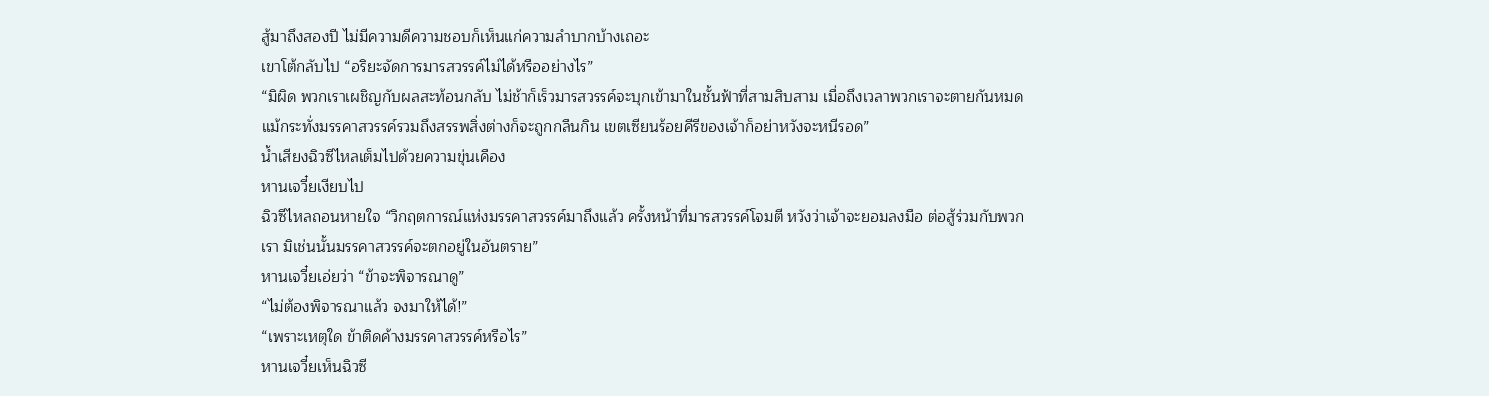สู้มาถึงสองปี ไม่มีความดีความชอบก็เห็นแก่ความลำบากบ้างเถอะ
เขาโต้กลับไป “อริยะจัดการมารสวรรค์ไม่ได้หรืออย่างไร”
“มิผิด พวกเราเผชิญกับผลสะท้อนกลับ ไม่ช้าก็เร็วมารสวรรค์จะบุกเข้ามาในชั้นฟ้าที่สามสิบสาม เมื่อถึงเวลาพวกเราจะตายกันหมด แม้กระทั่งมรรคาสวรรค์รวมถึงสรรพสิ่งต่างก็จะถูกกลืนกิน เขตเซียนร้อยคีรีของเจ้าก็อย่าหวังจะหนีรอด”
น้ำเสียงฉิวซีไหลเต็มไปด้วยความขุ่นเคือง
หานเจวี๋ยเงียบไป
ฉิวซีไหลถอนหายใจ “วิกฤตการณ์แห่งมรรคาสวรรค์มาถึงแล้ว ครั้งหน้าที่มารสวรรค์โจมตี หวังว่าเจ้าจะยอมลงมือ ต่อสู้ร่วมกับพวกเรา มิเช่นนั้นมรรคาสวรรค์จะตกอยู่ในอันตราย”
หานเจวี๋ยเอ่ยว่า “ข้าจะพิจารณาดู”
“ไม่ต้องพิจารณาแล้ว จงมาให้ได้!”
“เพราะเหตุใด ข้าติดค้างมรรคาสวรรค์หรือไร”
หานเจวี๋ยเห็นฉิวซี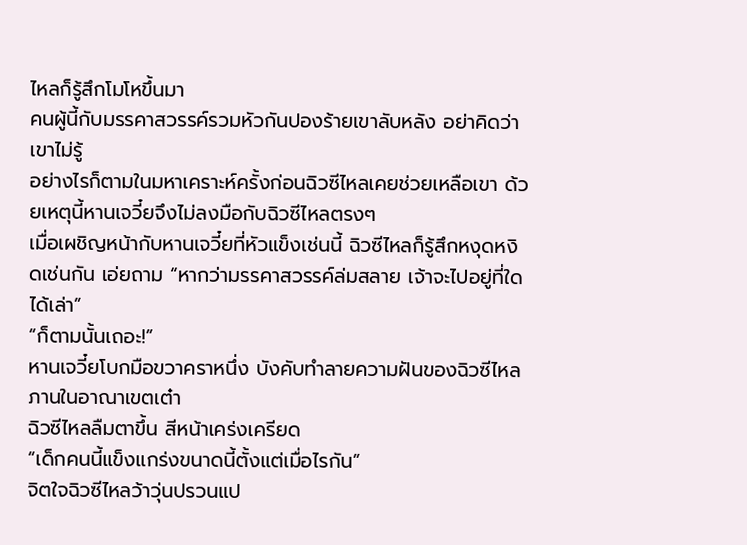ไหลก็รู้สึกโมโหขึ้นมา
คนผู้นี้กับมรรคาสวรรค์รวมหัวกันปองร้ายเขาลับหลัง อย่าคิดว่าเขาไม่รู้
อย่างไรก็ตามในมหาเคราะห์ครั้งก่อนฉิวซีไหลเคยช่วยเหลือเขา ด้วยเหตุนี้หานเจวี๋ยจึงไม่ลงมือกับฉิวซีไหลตรงๆ
เมื่อเผชิญหน้ากับหานเจวี๋ยที่หัวแข็งเช่นนี้ ฉิวซีไหลก็รู้สึกหงุดหงิดเช่นกัน เอ่ยถาม “หากว่ามรรคาสวรรค์ล่มสลาย เจ้าจะไปอยู่ที่ใดได้เล่า”
“ก็ตามนั้นเถอะ!”
หานเจวี๋ยโบกมือขวาคราหนึ่ง บังคับทำลายความฝันของฉิวซีไหล
ภานในอาณาเขตเต๋า
ฉิวซีไหลลืมตาขึ้น สีหน้าเคร่งเครียด
“เด็กคนนี้แข็งแกร่งขนาดนี้ตั้งแต่เมื่อไรกัน”
จิตใจฉิวซีไหลว้าวุ่นปรวนแป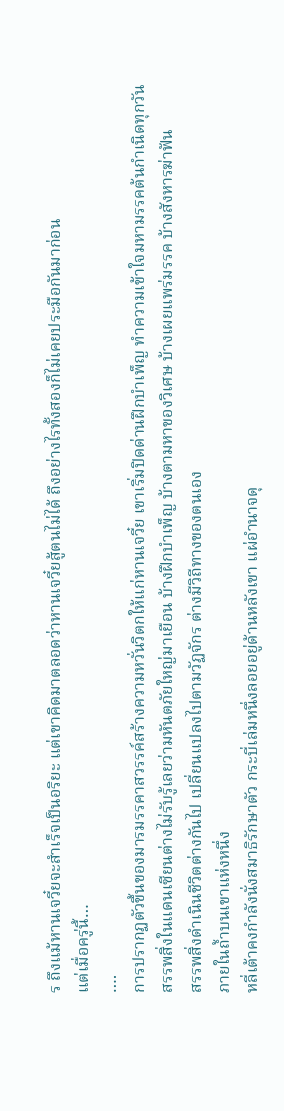ร ถึงแม้หานเจวี๋ยจะสำเร็จเป็นอริยะ แต่เขาคิดมาตลอดว่าหานเจวี๋ยสู้ตนไม่ได้ ถึงอย่างไรทั้งสองก็ไม่เคยประมือกันมาก่อน
แต่เมื่อครู่นี้…
….
การปรากฏตัวขึ้นของมารมรรคาสวรรค์สร้างความหวั่นวิตกให้แก่หานเจวี๋ย เขาเริ่มปิดด่านฝึกบำเพ็ญ ทำความเข้าใจมหามรรคต้นกำเนิดทุกวัน
สรรพสิ่งในแดนเซียนต่างไม่รับรู้เลยว่ามหันตภัยใหญ่มาเยือน บ้างฝึกบำเพ็ญ บ้างตามหาของวิเศษ บ้างเผยแพร่มรรค บ้างสังหารฆ่าฟัน
สรรพสิ่งดำเนินชีวิตต่างกันไป เปลี่ยนแปลงไปตามวัฏจักร ต่างมีวิถีทางของตนเอง
ภายในถ้ำบนเขาแห่งหนึ่ง
หลี่เต้าคงกำลังนั่งสมาธิรักษาตัว กระบี่เล่มหนึ่งลอยอยู่ด้านหลังเขา แผ่อำนาจดุ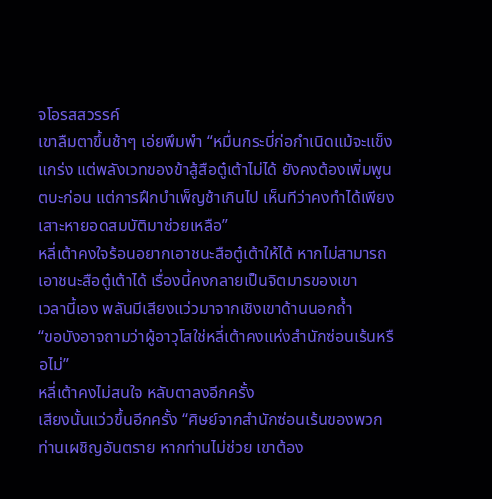จโอรสสวรรค์
เขาลืมตาขึ้นช้าๆ เอ่ยพึมพำ “หมื่นกระบี่ก่อกำเนิดแม้จะแข็งแกร่ง แต่พลังเวทของข้าสู้สือตู๋เต้าไม่ได้ ยังคงต้องเพิ่มพูนตบะก่อน แต่การฝึกบำเพ็ญช้าเกินไป เห็นทีว่าคงทำได้เพียงเสาะหายอดสมบัติมาช่วยเหลือ”
หลี่เต้าคงใจร้อนอยากเอาชนะสือตู๋เต้าให้ได้ หากไม่สามารถเอาชนะสือตู๋เต้าได้ เรื่องนี้คงกลายเป็นจิตมารของเขา
เวลานี้เอง พลันมีเสียงแว่วมาจากเชิงเขาด้านนอกถ้ำ
“ขอบังอาจถามว่าผู้อาวุโสใช่หลี่เต้าคงแห่งสำนักซ่อนเร้นหรือไม่”
หลี่เต้าคงไม่สนใจ หลับตาลงอีกครั้ง
เสียงนั้นแว่วขึ้นอีกครั้ง “ศิษย์จากสำนักซ่อนเร้นของพวกท่านเผชิญอันตราย หากท่านไม่ช่วย เขาต้อง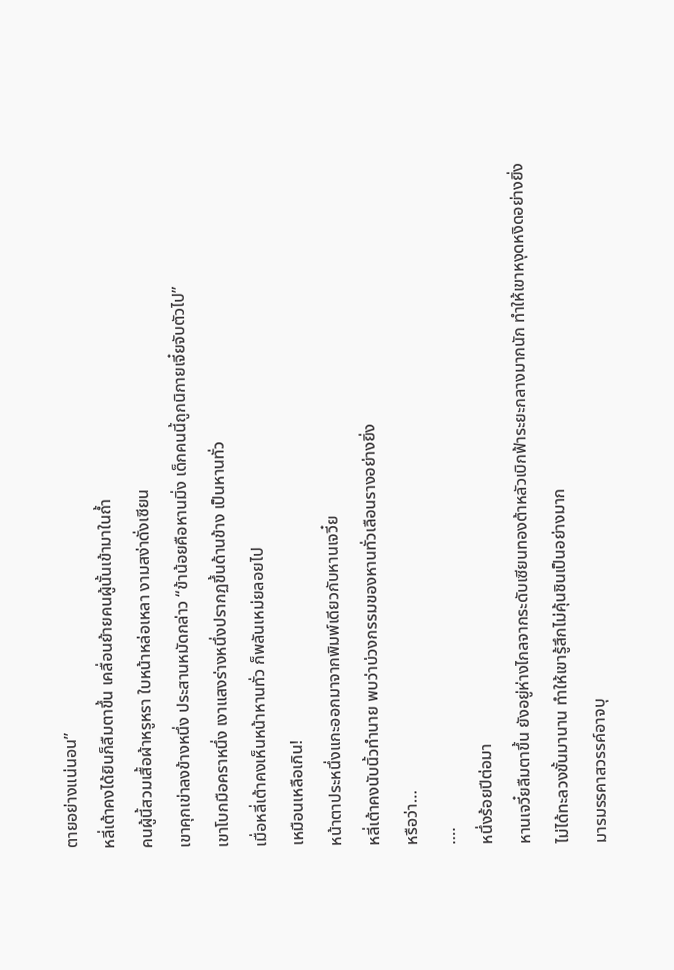ตายอย่างแน่นอน”
หลี่เต้าคงได้ยินก็ลืมตาขึ้น เคลื่อนย้ายคนผู้นั้นเข้ามาในถ้ำ
คนผู้นี้สวมเสื้อผ้าหรูหรา ใบหน้าหล่อเหลา งามสง่าดั่งเซียน
เขาคุกเข่าลงข้างหนึ่ง ประสานหมัดกล่าว “ข้าน้อยคือหานมิ่ง เด็กคนนี้ถูกนิกายเจี๋ยจับตัวไป”
เขาโบกมือคราหนึ่ง เงาแสงร่างหนึ่งปรากฏขึ้นด้านข้าง เป็นหานทั่ว
เมื่อหลี่เต้าคงเห็นหน้าหานทั่ว ก็พลันเหม่ยลอยไป
เหมือนเหลือเกิน!
หน้าตาประหนึ่งแกะออกมาจากพิมพ์เดียวกับหานเจวี๋ย
หลี่เต้าคงนับนิ้วทำนาย พบว่าบ่วงกรรมของหานทั่วเลือนรางอย่างยิ่ง
หรือว่า…
….
หนึ่งร้อยปีต่อมา
หานเจวี๋ยลืมตาขึ้น ยังอยู่ห่างไกลจากระดับเซียนทองต้าหลัวเบิกฟ้าระยะกลางมากนัก ทำให้เขาหงุดหงิดอย่างยิ่ง
ไม่ได้ทะลวงขั้นมานาน ทำให้เขารู้สึกไม่คุ้นชินเป็นอย่างมาก
มารมรรคาสวรรค์อาจบุ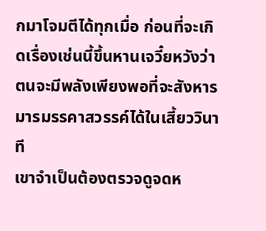กมาโจมตีได้ทุกเมื่อ ก่อนที่จะเกิดเรื่องเช่นนี้ขึ้นหานเจวี๋ยหวังว่าตนจะมีพลังเพียงพอที่จะสังหารมารมรรคาสวรรค์ได้ในเสี้ยววินาที
เขาจำเป็นต้องตรวจดูจดห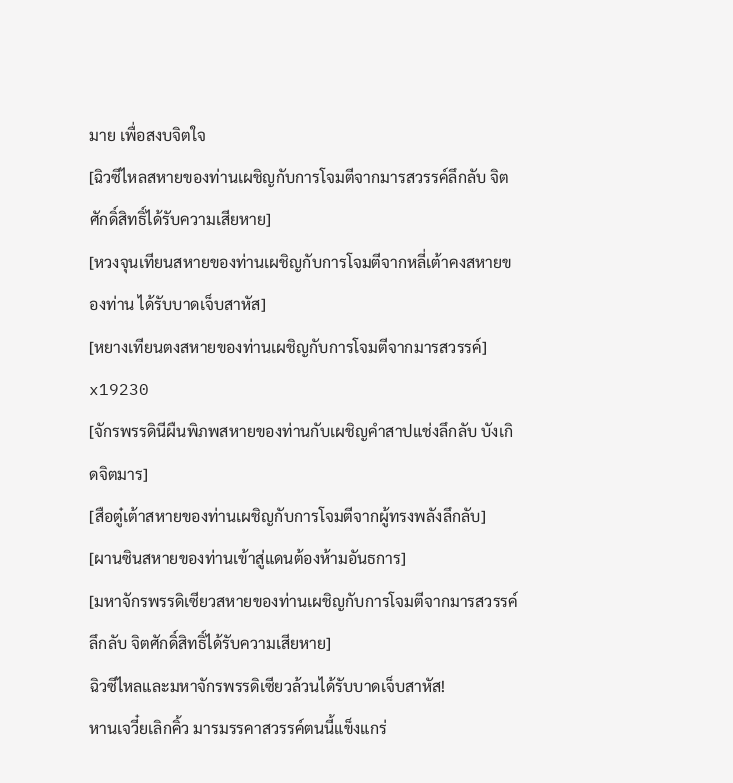มาย เพื่อสงบจิตใจ
[ฉิวซีไหลสหายของท่านเผชิญกับการโจมตีจากมารสวรรค์ลึกลับ จิตศักดิ์สิทธิ์ได้รับความเสียหาย]
[หวงจุนเทียนสหายของท่านเผชิญกับการโจมตีจากหลี่เต้าคงสหายของท่าน ได้รับบาดเจ็บสาหัส]
[หยางเทียนตงสหายของท่านเผชิญกับการโจมตีจากมารสวรรค์] x19230
[จักรพรรดินีผืนพิภพสหายของท่านกับเผชิญคำสาปแช่งลึกลับ บังเกิดจิตมาร]
[สือตู๋เต้าสหายของท่านเผชิญกับการโจมตีจากผู้ทรงพลังลึกลับ]
[ผานซินสหายของท่านเข้าสู่แดนต้องห้ามอันธการ]
[มหาจักรพรรดิเซียวสหายของท่านเผชิญกับการโจมตีจากมารสวรรค์ลึกลับ จิตศักดิ์สิทธิ์ได้รับความเสียหาย]
ฉิวซีไหลและมหาจักรพรรดิเซียวล้วนได้รับบาดเจ็บสาหัส!
หานเจวี๋ยเลิกคิ้ว มารมรรคาสวรรค์ตนนี้แข็งแกร่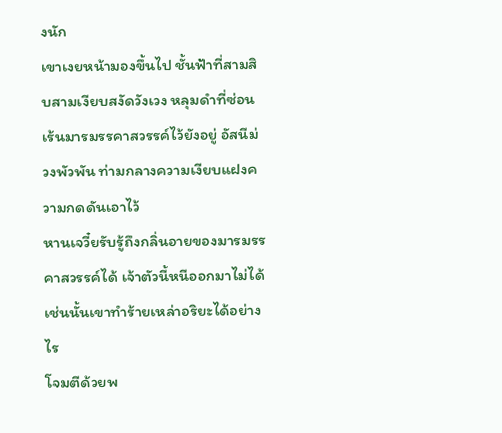งนัก
เขาเงยหน้ามองขึ้นไป ชั้นฟ้าที่สามสิบสามเงียบสงัดวังเวง หลุมดำที่ซ่อนเร้นมารมรรคาสวรรค์ไว้ยังอยู่ อัสนีม่วงพัวพัน ท่ามกลางความเงียบแฝงความกดดันเอาไว้
หานเจวี๋ยรับรู้ถึงกลิ่นอายของมารมรรคาสวรรค์ได้ เจ้าตัวนี้หนีออกมาไม่ได้ เช่นนั้นเขาทำร้ายเหล่าอริยะได้อย่างไร
โจมตีด้วยพ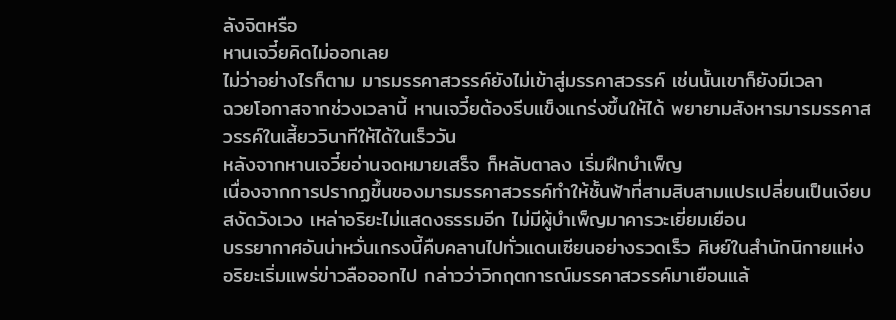ลังจิตหรือ
หานเจวี๋ยคิดไม่ออกเลย
ไม่ว่าอย่างไรก็ตาม มารมรรคาสวรรค์ยังไม่เข้าสู่มรรคาสวรรค์ เช่นนั้นเขาก็ยังมีเวลา
ฉวยโอกาสจากช่วงเวลานี้ หานเจวี๋ยต้องรีบแข็งแกร่งขึ้นให้ได้ พยายามสังหารมารมรรคาสวรรค์ในเสี้ยววินาทีให้ได้ในเร็ววัน
หลังจากหานเจวี๋ยอ่านจดหมายเสร็จ ก็หลับตาลง เริ่มฝึกบำเพ็ญ
เนื่องจากการปรากฏขึ้นของมารมรรคาสวรรค์ทำให้ชั้นฟ้าที่สามสิบสามแปรเปลี่ยนเป็นเงียบสงัดวังเวง เหล่าอริยะไม่แสดงธรรมอีก ไม่มีผู้บำเพ็ญมาคารวะเยี่ยมเยือน
บรรยากาศอันน่าหวั่นเกรงนี้คืบคลานไปทั่วแดนเซียนอย่างรวดเร็ว ศิษย์ในสำนักนิกายแห่งอริยะเริ่มแพร่ข่าวลือออกไป กล่าวว่าวิกฤตการณ์มรรคาสวรรค์มาเยือนแล้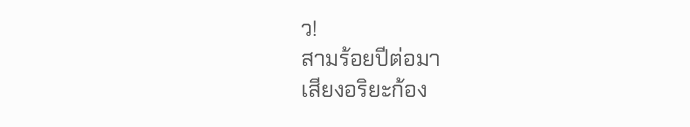ว!
สามร้อยปีต่อมา
เสียงอริยะก้อง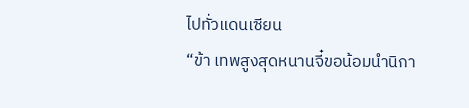ไปทั่วแดนเซียน
“ข้า เทพสูงสุดหนานจี๋ขอน้อมนำนิกา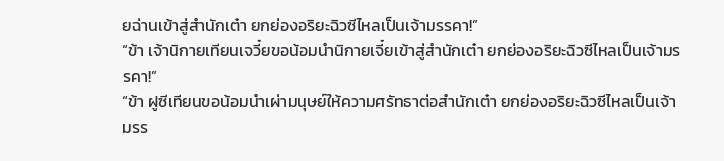ยฉ่านเข้าสู่สำนักเต๋า ยกย่องอริยะฉิวซีไหลเป็นเจ้ามรรคา!”
“ข้า เจ้านิกายเทียนเจวี๋ยขอน้อมนำนิกายเจี๋ยเข้าสู่สำนักเต๋า ยกย่องอริยะฉิวซีไหลเป็นเจ้ามรรคา!”
“ข้า ฝูซีเทียนขอน้อมนำเผ่ามนุษย์ให้ความศรัทธาต่อสำนักเต๋า ยกย่องอริยะฉิวซีไหลเป็นเจ้ามรร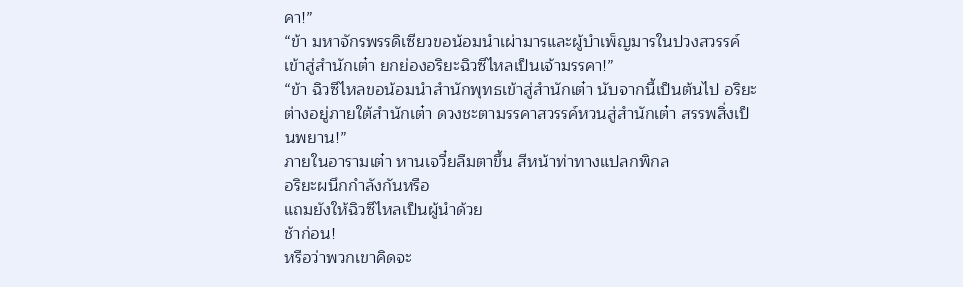คา!”
“ข้า มหาจักรพรรดิเซียวขอน้อมนำเผ่ามารและผู้บำเพ็ญมารในปวงสวรรค์เข้าสู่สำนักเต๋า ยกย่องอริยะฉิวซีไหลเป็นเจ้ามรรคา!”
“ข้า ฉิวซีไหลขอน้อมนำสำนักพุทธเข้าสู่สำนักเต๋า นับจากนี้เป็นต้นไป อริยะต่างอยู่ภายใต้สำนักเต๋า ดวงชะตามรรคาสวรรค์หวนสู่สำนักเต๋า สรรพสิ่งเป็นพยาน!”
ภายในอารามเต๋า หานเจวี๋ยลืมตาขึ้น สีหน้าท่าทางแปลกพิกล
อริยะผนึกกำลังกันหรือ
แถมยังให้ฉิวซีไหลเป็นผู้นำด้วย
ช้าก่อน!
หรือว่าพวกเขาคิดจะ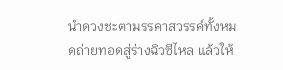นำดวงชะตามรรคาสวรรค์ทั้งหมดถ่ายทอดสู่ร่างฉิวซีไหล แล้วให้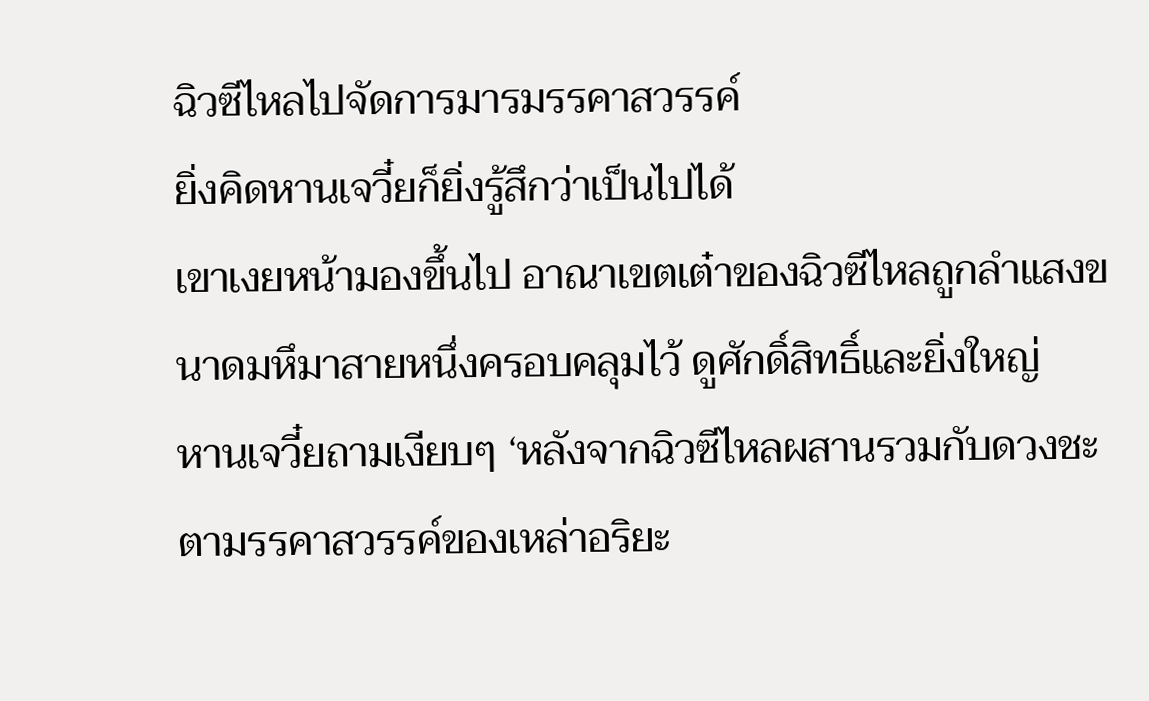ฉิวซีไหลไปจัดการมารมรรคาสวรรค์
ยิ่งคิดหานเจวี๋ยก็ยิ่งรู้สึกว่าเป็นไปได้
เขาเงยหน้ามองขึ้นไป อาณาเขตเต๋าของฉิวซีไหลถูกลำแสงขนาดมหึมาสายหนึ่งครอบคลุมไว้ ดูศักดิ์สิทธิ์และยิ่งใหญ่
หานเจวี๋ยถามเงียบๆ ‘หลังจากฉิวซีไหลผสานรวมกับดวงชะตามรรคาสวรรค์ของเหล่าอริยะ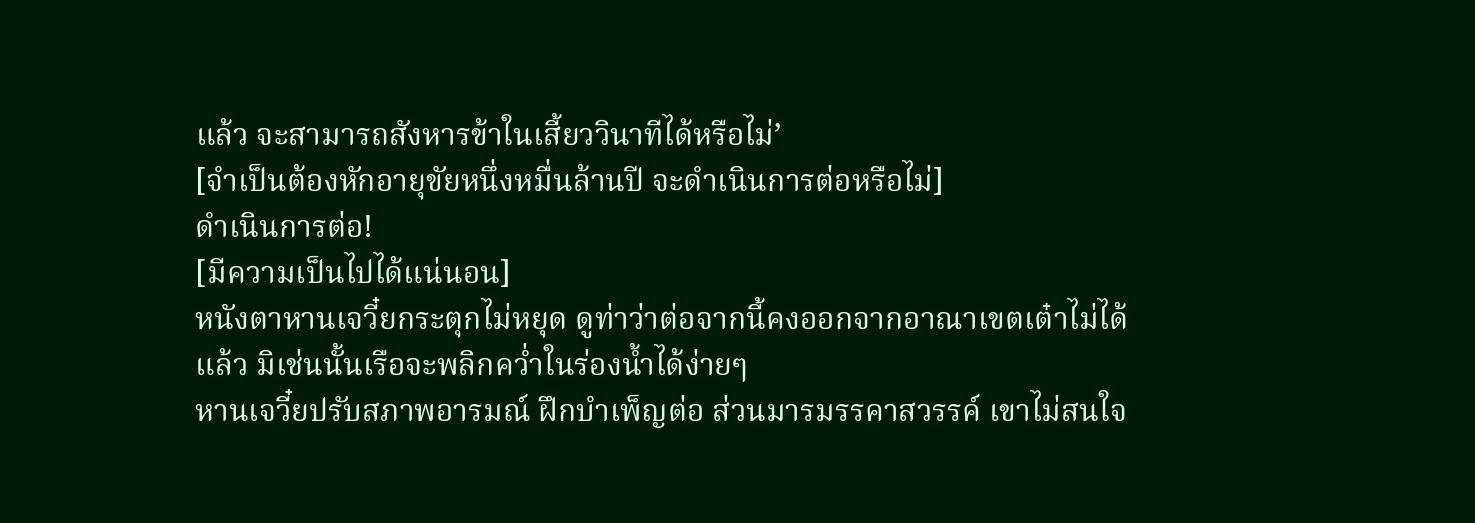แล้ว จะสามารถสังหารข้าในเสี้ยววินาทีได้หรือไม่’
[จำเป็นต้องหักอายุขัยหนึ่งหมื่นล้านปี จะดำเนินการต่อหรือไม่]
ดำเนินการต่อ!
[มีความเป็นไปได้แน่นอน]
หนังตาหานเจวี๋ยกระตุกไม่หยุด ดูท่าว่าต่อจากนี้คงออกจากอาณาเขตเต๋าไม่ได้แล้ว มิเช่นนั้นเรือจะพลิกคว่ำในร่องน้ำได้ง่ายๆ
หานเจวี๋ยปรับสภาพอารมณ์ ฝึกบำเพ็ญต่อ ส่วนมารมรรคาสวรรค์ เขาไม่สนใจ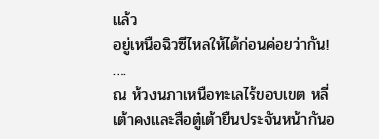แล้ว
อยู่เหนือฉิวซีไหลให้ได้ก่อนค่อยว่ากัน!
….
ณ ห้วงนภาเหนือทะเลไร้ขอบเขต หลี่เต้าคงและสือตู๋เต้ายืนประจันหน้ากันอ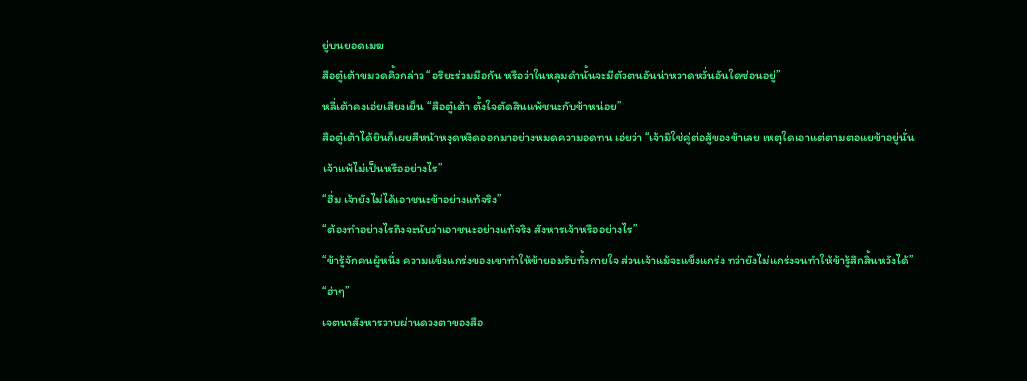ยู่บนยอดเมฆ
สือตู๋เต้าขมวดคิ้วกล่าว “อริยะร่วมมือกัน หรือว่าในหลุมดำนั้นจะมีตัวตนอันน่าหวาดหวั่นอันใดซ่อนอยู่”
หลี่เต้าคงเอ่ยเสียงเย็น “สือตู๋เต้า ตั้งใจตัดสินแพ้ชนะกับข้าหน่อย”
สือตู๋เต้าได้ยินก็เผยสีหน้าหงุดหงิดออกมาอย่างหมดความอดทน เอ่ยว่า “เจ้ามิใช่คู่ต่อสู้ของข้าเลย เหตุใดเอาแต่ตามตอแยข้าอยู่นั่น เจ้าแพ้ไม่เป็นหรืออย่างไร”
“ฮึ่ม เจ้ายังไม่ได้เอาชนะข้าอย่างแท้จริง”
“ต้องทำอย่างไรถึงจะนับว่าเอาชนะอย่างแท้จริง สังหารเจ้าหรืออย่างไร”
“ข้ารู้จักคนผู้หนึ่ง ความแข็งแกร่งของเขาทำให้ข้ายอมรับทั้งกายใจ ส่วนเจ้าแม้จะแข็งแกร่ง ทว่ายังไม่แกร่งจนทำให้ข้ารู้สึกสิ้นหวังได้”
“ฮ่าๆ”
เจตนาสังหารวาบผ่านดวงตาของสือ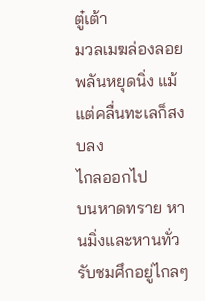ตู๋เต้า
มวลเมฆล่องลอยพลันหยุดนิ่ง แม้แต่คลื่นทะเลก็สงบลง
ไกลออกไป
บนหาดทราย หานมิ่งและหานทั่วรับชมศึกอยู่ไกลๆ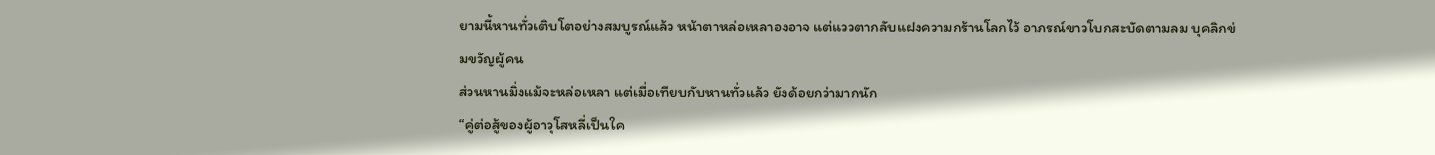ยามนี้หานทั่วเติบโตอย่างสมบูรณ์แล้ว หน้าตาหล่อเหลาองอาจ แต่แววตากลับแฝงความกร้านโลกไว้ อาภรณ์ขาวโบกสะบัดตามลม บุคลิกข่มขวัญผู้คน
ส่วนหานมิ่งแม้จะหล่อเหลา แต่เมื่อเทียบกับหานทั่วแล้ว ยังด้อยกว่ามากนัก
“คู่ต่อสู้ของผู้อาวุโสหลี่เป็นใค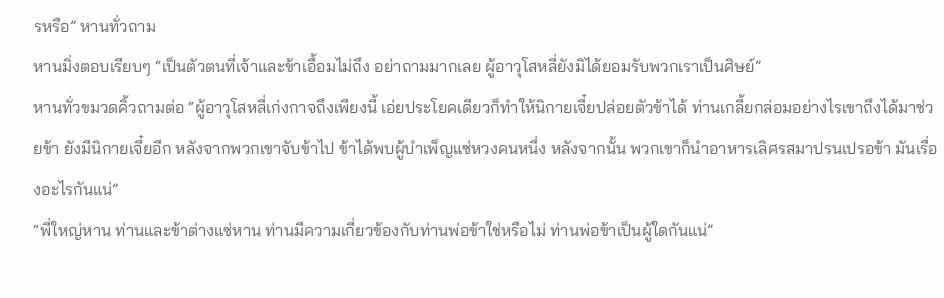รหรือ” หานทั่วถาม
หานมิ่งตอบเรียบๆ “เป็นตัวตนที่เจ้าและข้าเอื้อมไม่ถึง อย่าถามมากเลย ผู้อาวุโสหลี่ยังมิได้ยอมรับพวกเราเป็นศิษย์”
หานทั่วขมวดคิ้วถามต่อ “ผู้อาวุโสหลี่เก่งกาจถึงเพียงนี้ เอ่ยประโยคเดียวก็ทำให้นิกายเจี๋ยปล่อยตัวข้าได้ ท่านเกลี้ยกล่อมอย่างไรเขาถึงได้มาช่วยข้า ยังมีนิกายเจี๋ยอีก หลังจากพวกเขาจับข้าไป ข้าได้พบผู้บำเพ็ญแซ่หวงคนหนึ่ง หลังจากนั้น พวกเขาก็นำอาหารเลิศรสมาปรนเปรอข้า มันเรื่องอะไรกันแน่”
“พี่ใหญ่หาน ท่านและข้าต่างแซ่หาน ท่านมีความเกี่ยวข้องกับท่านพ่อข้าใช่หรือไม่ ท่านพ่อข้าเป็นผู้ใดกันแน่”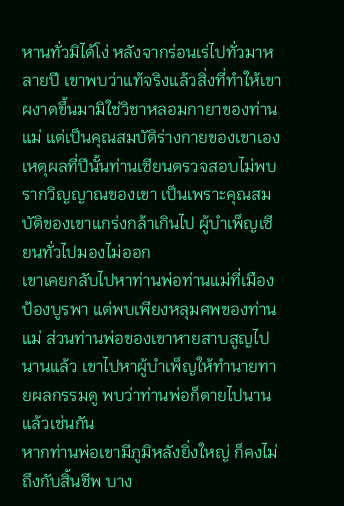หานทั่วมิได้โง่ หลังจากร่อนเร่ไปทั่วมาหลายปี เขาพบว่าแท้จริงแล้วสิ่งที่ทำให้เขาผงาดขึ้นมามิใช่วิชาหลอมกายาของท่านแม่ แต่เป็นคุณสมบัติร่างกายของเขาเอง
เหตุผลที่ปีนั้นท่านเซียนตรวจสอบไม่พบรากวิญญาณของเขา เป็นเพราะคุณสมบัติของเขาแกร่งกล้าเกินไป ผู้บำเพ็ญเซียนทั่วไปมองไม่ออก
เขาเคยกลับไปหาท่านพ่อท่านแม่ที่เมืองป้องบูรพา แต่พบเพียงหลุมศพของท่านแม่ ส่วนท่านพ่อของเขาหายสาบสูญไปนานแล้ว เขาไปหาผู้บำเพ็ญให้ทำนายทายผลกรรมดู พบว่าท่านพ่อก็ตายไปนานแล้วเช่นกัน
หากท่านพ่อเขามีภูมิหลังยิ่งใหญ่ ก็คงไม่ถึงกับสิ้นชีพ บาง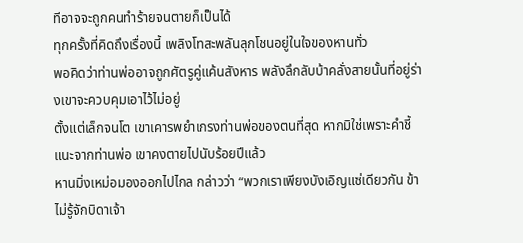ทีอาจจะถูกคนทำร้ายจนตายก็เป็นได้
ทุกครั้งที่คิดถึงเรื่องนี้ เพลิงโทสะพลันลุกโชนอยู่ในใจของหานทั่ว
พอคิดว่าท่านพ่ออาจถูกศัตรูคู่แค้นสังหาร พลังลึกลับบ้าคลั่งสายนั้นที่อยู่ร่างเขาจะควบคุมเอาไว้ไม่อยู่
ตั้งแต่เล็กจนโต เขาเคารพยำเกรงท่านพ่อของตนที่สุด หากมิใช่เพราะคำชี้แนะจากท่านพ่อ เขาคงตายไปนับร้อยปีแล้ว
หานมิ่งเหม่อมองออกไปไกล กล่าวว่า “พวกเราเพียงบังเอิญแซ่เดียวกัน ข้าไม่รู้จักบิดาเจ้า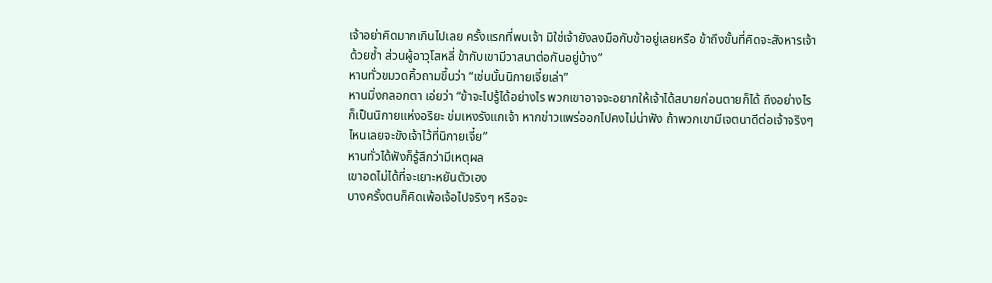เจ้าอย่าคิดมากเกินไปเลย ครั้งแรกที่พบเจ้า มิใช่เจ้ายังลงมือกับข้าอยู่เลยหรือ ข้าถึงขั้นที่คิดจะสังหารเจ้าด้วยซ้ำ ส่วนผู้อาวุโสหลี่ ข้ากับเขามีวาสนาต่อกันอยู่บ้าง”
หานทั่วขมวดคิ้วถามขึ้นว่า “เช่นนั้นนิกายเจี๋ยเล่า”
หานมิ่งกลอกตา เอ่ยว่า “ข้าจะไปรู้ได้อย่างไร พวกเขาอาจจะอยากให้เจ้าได้สบายก่อนตายก็ได้ ถึงอย่างไรก็เป็นนิกายแห่งอริยะ ข่มเหงรังแกเจ้า หากข่าวแพร่ออกไปคงไม่น่าฟัง ถ้าพวกเขามีเจตนาดีต่อเจ้าจริงๆ ไหนเลยจะขังเจ้าไว้ที่นิกายเจี๋ย”
หานทั่วได้ฟังก็รู้สึกว่ามีเหตุผล
เขาอดไม่ได้ที่จะเยาะหยันตัวเอง
บางครั้งตนก็คิดเพ้อเจ้อไปจริงๆ หรือจะ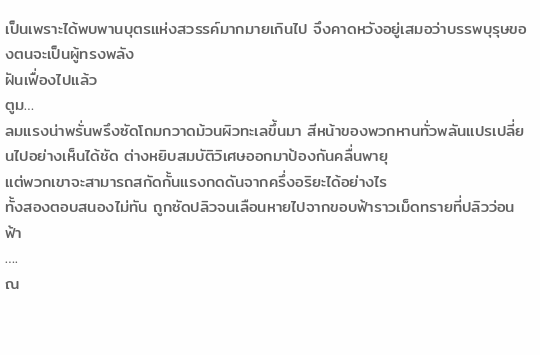เป็นเพราะได้พบพานบุตรแห่งสวรรค์มากมายเกินไป จึงคาดหวังอยู่เสมอว่าบรรพบุรุษของตนจะเป็นผู้ทรงพลัง
ฝันเฟื่องไปแล้ว
ตูม…
ลมแรงน่าพรั่นพรึงซัดโถมกวาดม้วนผิวทะเลขึ้นมา สีหน้าของพวกหานทั่วพลันแปรเปลี่ยนไปอย่างเห็นได้ชัด ต่างหยิบสมบัติวิเศษออกมาป้องกันคลื่นพายุ
แต่พวกเขาจะสามารถสกัดกั้นแรงกดดันจากครึ่งอริยะได้อย่างไร
ทั้งสองตอบสนองไม่ทัน ถูกซัดปลิวจนเลือนหายไปจากขอบฟ้าราวเม็ดทรายที่ปลิวว่อนฟ้า
….
ณ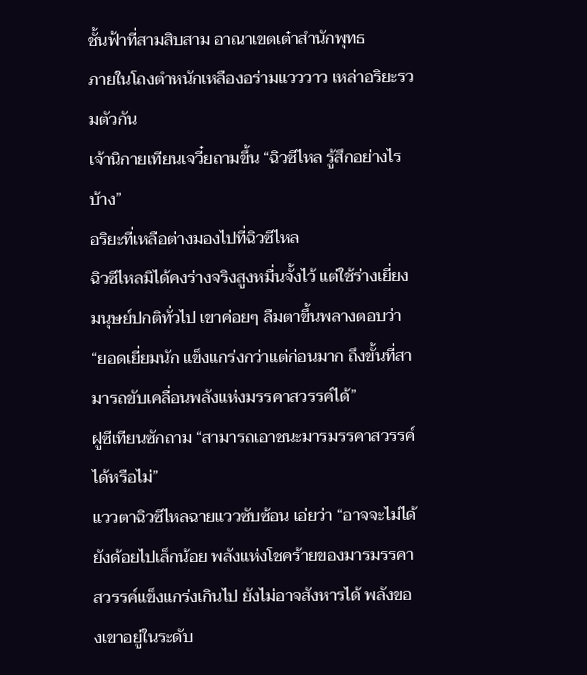ชั้นฟ้าที่สามสิบสาม อาณาเขตเต๋าสำนักพุทธ
ภายในโถงตำหนักเหลืองอร่ามแวววาว เหล่าอริยะรวมตัวกัน
เจ้านิกายเทียนเจวี๋ยถามขึ้น “ฉิวซีไหล รู้สึกอย่างไรบ้าง”
อริยะที่เหลือต่างมองไปที่ฉิวซีไหล
ฉิวซีไหลมิได้คงร่างจริงสูงหมื่นจั้งไว้ แต่ใช้ร่างเยี่ยงมนุษย์ปกติทั่วไป เขาค่อยๆ ลืมตาขึ้นพลางตอบว่า “ยอดเยี่ยมนัก แข็งแกร่งกว่าแต่ก่อนมาก ถึงขั้นที่สามารถขับเคลื่อนพลังแห่งมรรคาสวรรค์ได้”
ฝูซีเทียนซักถาม “สามารถเอาชนะมารมรรคาสวรรค์ได้หรือไม่”
แววตาฉิวซีไหลฉายแววซับซ้อน เอ่ยว่า “อาจจะไม่ได้ ยังด้อยไปเล็กน้อย พลังแห่งโชคร้ายของมารมรรคาสวรรค์แข็งแกร่งเกินไป ยังไม่อาจสังหารได้ พลังของเขาอยู่ในระดับ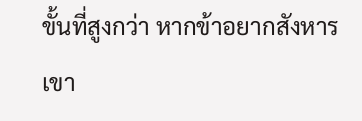ขั้นที่สูงกว่า หากข้าอยากสังหารเขา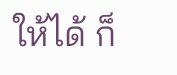ให้ได้ ก็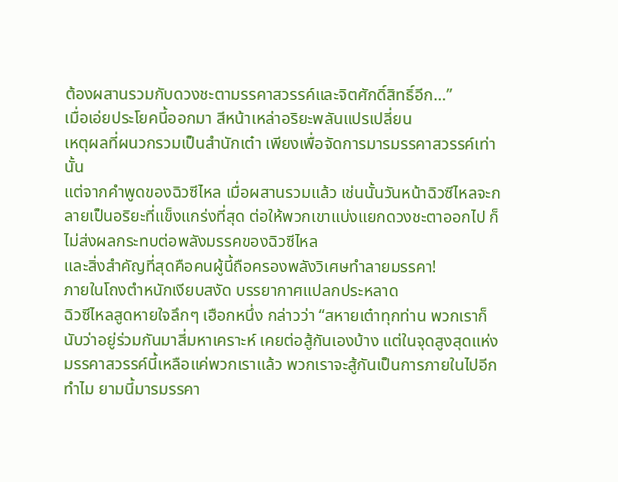ต้องผสานรวมกับดวงชะตามรรคาสวรรค์และจิตศักดิ์สิทธิ์อีก…”
เมื่อเอ่ยประโยคนี้ออกมา สีหน้าเหล่าอริยะพลันแปรเปลี่ยน
เหตุผลที่ผนวกรวมเป็นสำนักเต๋า เพียงเพื่อจัดการมารมรรคาสวรรค์เท่านั้น
แต่จากคำพูดของฉิวซีไหล เมื่อผสานรวมแล้ว เช่นนั้นวันหน้าฉิวซีไหลจะกลายเป็นอริยะที่แข็งแกร่งที่สุด ต่อให้พวกเขาแบ่งแยกดวงชะตาออกไป ก็ไม่ส่งผลกระทบต่อพลังมรรคของฉิวซีไหล
และสิ่งสำคัญที่สุดคือคนผู้นี้ถือครองพลังวิเศษทำลายมรรคา!
ภายในโถงตำหนักเงียบสงัด บรรยากาศแปลกประหลาด
ฉิวซีไหลสูดหายใจลึกๆ เฮือกหนึ่ง กล่าวว่า “สหายเต๋าทุกท่าน พวกเราก็นับว่าอยู่ร่วมกันมาสี่มหาเคราะห์ เคยต่อสู้กันเองบ้าง แต่ในจุดสูงสุดแห่งมรรคาสวรรค์นี้เหลือแค่พวกเราแล้ว พวกเราจะสู้กันเป็นการภายในไปอีกทำไม ยามนี้มารมรรคา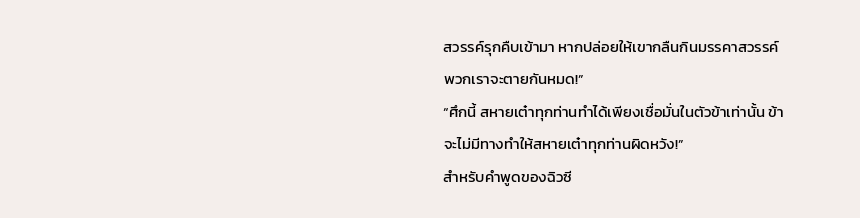สวรรค์รุกคืบเข้ามา หากปล่อยให้เขากลืนกินมรรคาสวรรค์ พวกเราจะตายกันหมด!”
“ศึกนี้ สหายเต๋าทุกท่านทำได้เพียงเชื่อมั่นในตัวข้าเท่านั้น ข้าจะไม่มีทางทำให้สหายเต๋าทุกท่านผิดหวัง!”
สำหรับคำพูดของฉิวซี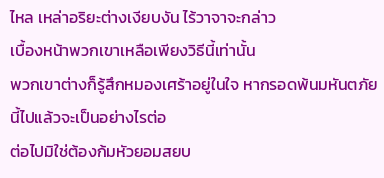ไหล เหล่าอริยะต่างเงียบงัน ไร้วาจาจะกล่าว
เบื้องหน้าพวกเขาเหลือเพียงวิธีนี้เท่านั้น
พวกเขาต่างก็รู้สึกหมองเศร้าอยู่ในใจ หากรอดพ้นมหันตภัยนี้ไปแล้วจะเป็นอย่างไรต่อ
ต่อไปมิใช่ต้องก้มหัวยอมสยบ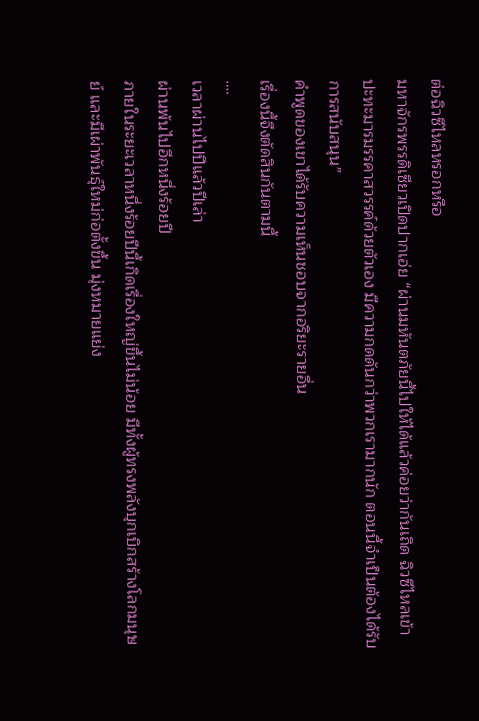ต่อฉิวซีไหลหรอกหรือ
มหาจักรพรรดิเซียวเปิดปากเอ่ย “ผ่านมหันตภัยนี้ไปให้ได้แล้วค่อยว่ากันเถิด ฉิวซีไหลเข้าปะทะมารมรรคาสวรรค์ด้วยตัวเอง มีความกดดันกว่าพวกเรามากนัก ตอนนี้จำเป็นต้องได้รับการสนับสนุน”
คำพูดของเขาได้รับความเห็นชอบจากอริยะรายอื่น
เรื่องนี้จึงตัดสินกันตามนี้
….
เวลาผ่านไปปีแล้วปีเล่า
ผ่านพ้นไปอีกหนึ่งร้อยปี
ภายในระยะเวลาหนึ่งร้อยปีนี้เกิดเรื่องใหญ่ขึ้นไม่น้อย มีทั้งผู้ทรงพลังบุกเบิกสร้างโลกมนุษย์ และมีเผ่าพันธุ์ใหม่ก่อตั้งขึ้น มุ่งหมายแย่ง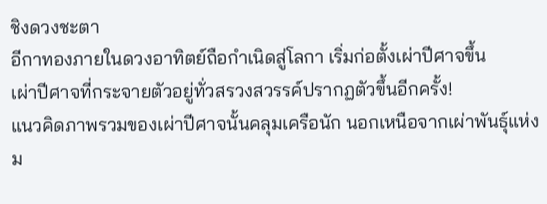ชิงดวงชะตา
อีกาทองภายในดวงอาทิตย์ถือกำเนิดสู่โลกา เริ่มก่อตั้งเผ่าปีศาจขึ้น
เผ่าปีศาจที่กระจายตัวอยู่ทั่วสรวงสวรรค์ปรากฏตัวขึ้นอีกครั้ง!
แนวคิดภาพรวมของเผ่าปีศาจนั้นคลุมเครือนัก นอกเหนือจากเผ่าพันธุ์แห่งม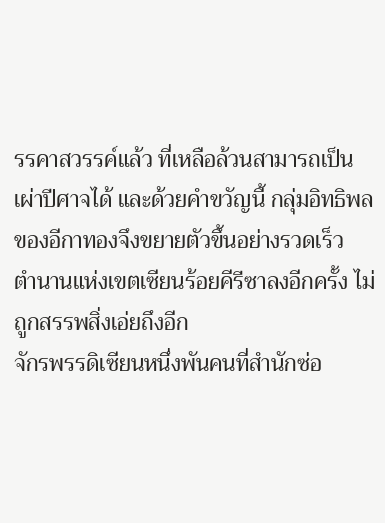รรคาสวรรค์แล้ว ที่เหลือล้วนสามารถเป็นเผ่าปีศาจได้ และด้วยคำขวัญนี้ กลุ่มอิทธิพลของอีกาทองจึงขยายตัวขึ้นอย่างรวดเร็ว
ตำนานแห่งเขตเซียนร้อยคีรีซาลงอีกครั้ง ไม่ถูกสรรพสิ่งเอ่ยถึงอีก
จักรพรรดิเซียนหนึ่งพันคนที่สำนักซ่อ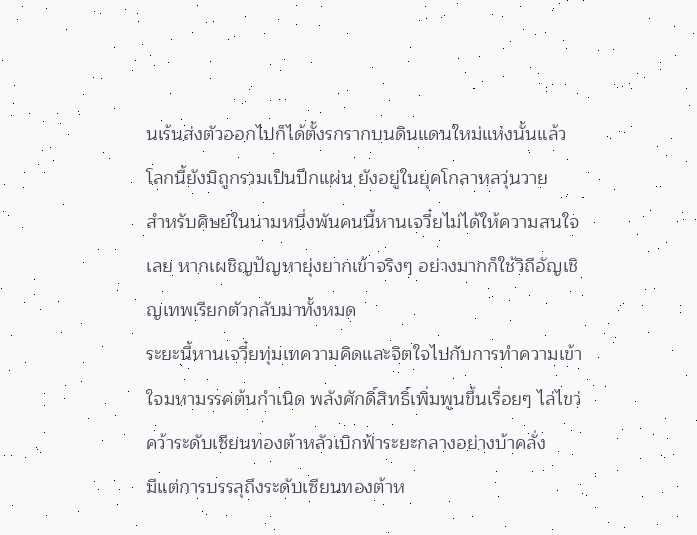นเร้นส่งตัวออกไปก็ได้ตั้งรกรากบนดินแดนใหม่แห่งนั้นแล้ว โลกนี้ยังมิถูกรวมเป็นปึกแผ่น ยังอยู่ในยุคโกลาหลวุ่นวาย
สำหรับศิษย์ในนามหนึ่งพันคนนี้หานเจวี๋ยไม่ได้ให้ความสนใจเลย หากเผชิญปัญหายุ่งยากเข้าจริงๆ อย่างมากก็ใช้วิถีอัญเชิญเทพเรียกตัวกลับมาทั้งหมด
ระยะนี้หานเจวี๋ยทุ่มเทความคิดและจิตใจไปกับการทำความเข้าใจมหามรรคต้นกำเนิด พลังศักดิ์สิทธิ์เพิ่มพูนขึ้นเรื่อยๆ ไล่ไขว่คว้าระดับเซียนทองต้าหลัวเบิกฟ้าระยะกลางอย่างบ้าคลั่ง
มีแต่การบรรลุถึงระดับเซียนทองต้าห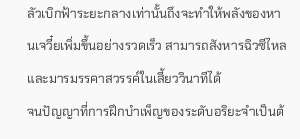ลัวเบิกฟ้าระยะกลางเท่านั้นถึงจะทำให้พลังของหานเจวี๋ยเพิ่มขึ้นอย่างรวดเร็ว สามารถสังหารฉิวซีไหลและมารมรรคาสวรรค์ในเสี้ยววินาทีได้
จนปัญญาที่การฝึกบำเพ็ญของระดับอริยะจำเป็นต้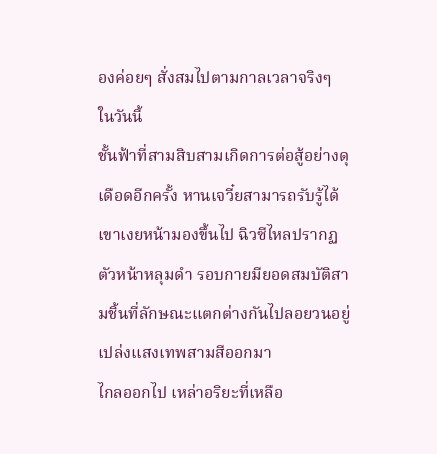องค่อยๆ สั่งสมไปตามกาลเวลาจริงๆ
ในวันนี้
ชั้นฟ้าที่สามสิบสามเกิดการต่อสู้อย่างดุเดือดอีกครั้ง หานเจวี๋ยสามารถรับรู้ได้ เขาเงยหน้ามองขึ้นไป ฉิวซีไหลปรากฏตัวหน้าหลุมดำ รอบกายมียอดสมบัติสามชิ้นที่ลักษณะแตกต่างกันไปลอยวนอยู่ เปล่งแสงเทพสามสีออกมา
ไกลออกไป เหล่าอริยะที่เหลือ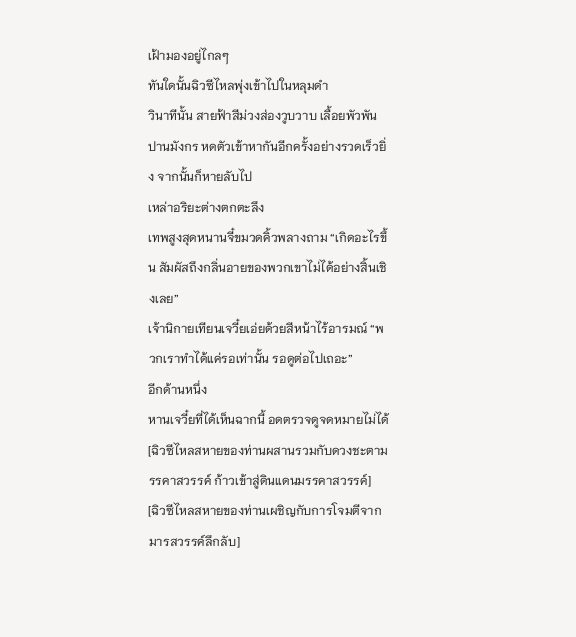เฝ้ามองอยู่ไกลๆ
ทันใดนั้นฉิวซีไหลพุ่งเข้าไปในหลุมดำ
วินาทีนั้น สายฟ้าสีม่วงส่องวูบวาบ เลื้อยพัวพันปานมังกร หดตัวเข้าหากันอีกครั้งอย่างรวดเร็วยิ่ง จากนั้นก็หายลับไป
เหล่าอริยะต่างตกตะลึง
เทพสูงสุดหนานจี๋ขมวดคิ้วพลางถาม “เกิดอะไรขึ้น สัมผัสถึงกลิ่นอายของพวกเขาไม่ได้อย่างสิ้นเชิงเลย”
เจ้านิกายเทียนเจวี๋ยเอ่ยด้วยสีหน้าไร้อารมณ์ “พวกเราทำได้แค่รอเท่านั้น รอดูต่อไปเถอะ”
อีกด้านหนึ่ง
หานเจวี๋ยที่ได้เห็นฉากนี้ อดตรวจดูจดหมายไม่ได้
[ฉิวซีไหลสหายของท่านผสานรวมกับดวงชะตามรรคาสวรรค์ ก้าวเข้าสู่ดินแดนมรรคาสวรรค์]
[ฉิวซีไหลสหายของท่านเผชิญกับการโจมตีจากมารสวรรค์ลึกลับ]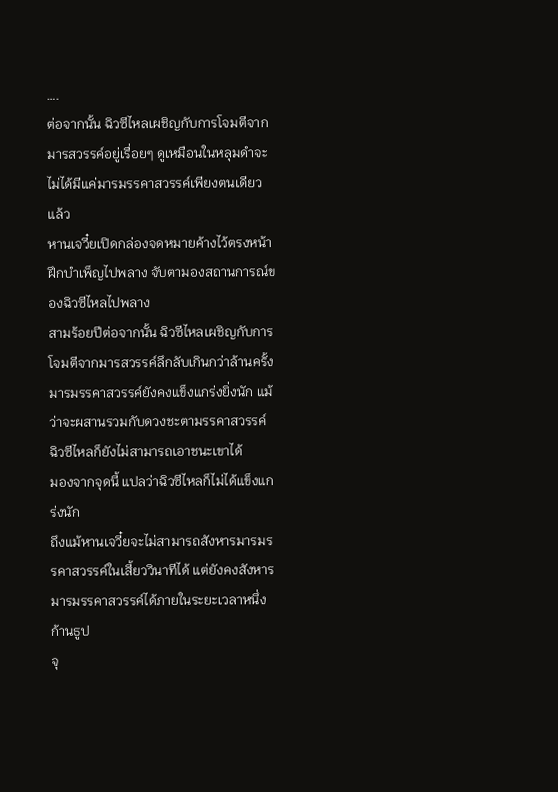….
ต่อจากนั้น ฉิวซีไหลเผชิญกับการโจมตีจากมารสวรรค์อยู่เรื่อยๆ ดูเหมือนในหลุมดำจะไม่ได้มีแค่มารมรรคาสวรรค์เพียงตนเดียวแล้ว
หานเจวี๋ยเปิดกล่องจดหมายค้างไว้ตรงหน้า ฝึกบำเพ็ญไปพลาง จับตามองสถานการณ์ของฉิวซีไหลไปพลาง
สามร้อยปีต่อจากนั้น ฉิวซีไหลเผชิญกับการโจมตีจากมารสวรรค์ลึกลับเกินกว่าล้านครั้ง
มารมรรคาสวรรค์ยังคงแข็งแกร่งยิ่งนัก แม้ว่าจะผสานรวมกับดวงชะตามรรคาสวรรค์ ฉิวซีไหลก็ยังไม่สามารถเอาชนะเขาได้
มองจากจุดนี้ แปลว่าฉิวซีไหลก็ไม่ได้แข็งแกร่งนัก
ถึงแม้หานเจวี๋ยจะไม่สามารถสังหารมารมรรคาสวรรค์ในเสี้ยววินาทีได้ แต่ยังคงสังหารมารมรรคาสวรรค์ได้ภายในระยะเวลาหนึ่งก้านธูป
จุ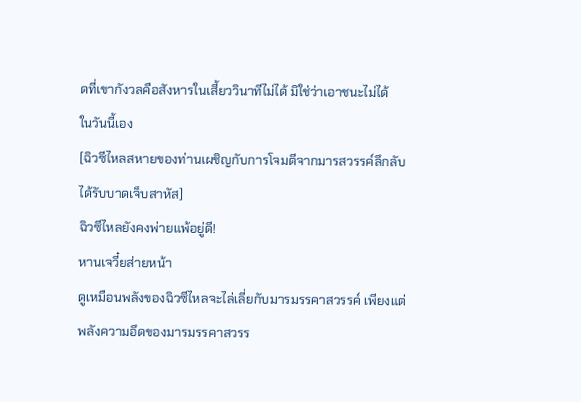ดที่เขากังวลคือสังหารในเสี้ยววินาทีไม่ได้ มิใช่ว่าเอาชนะไม่ได้
ในวันนี้เอง
[ฉิวซีไหลสหายของท่านเผชิญกับการโจมตีจากมารสวรรค์ลึกลับ ได้รับบาดเจ็บสาหัส]
ฉิวซีไหลยังคงพ่ายแพ้อยู่ดี!
หานเจวี๋ยส่ายหน้า
ดูเหมือนพลังของฉิวซีไหลจะไล่เลี่ยกับมารมรรคาสวรรค์ เพียงแต่พลังความอึดของมารมรรคาสวรร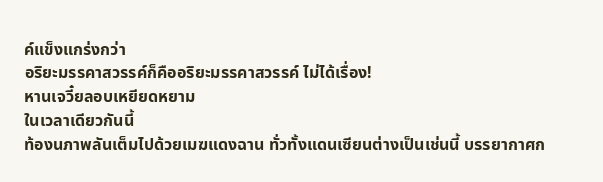ค์แข็งแกร่งกว่า
อริยะมรรคาสวรรค์ก็คืออริยะมรรคาสวรรค์ ไม่ได้เรื่อง!
หานเจวี๋ยลอบเหยียดหยาม
ในเวลาเดียวกันนี้
ท้องนภาพลันเต็มไปด้วยเมฆแดงฉาน ทั่วทั้งแดนเซียนต่างเป็นเช่นนี้ บรรยากาศก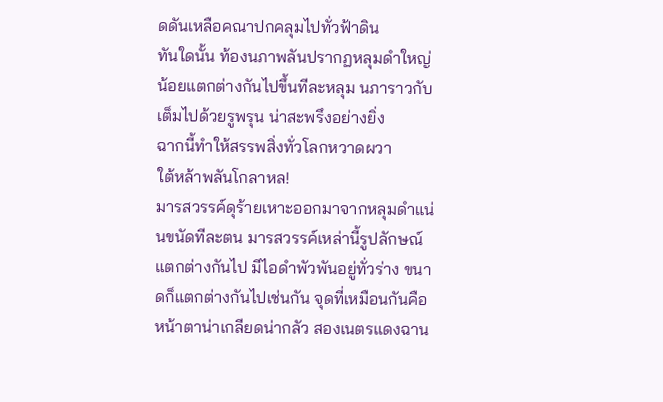ดดันเหลือคณาปกคลุมไปทั่วฟ้าดิน
ทันใดนั้น ท้องนภาพลันปรากฏหลุมดำใหญ่น้อยแตกต่างกันไปขึ้นทีละหลุม นภาราวกับเต็มไปด้วยรูพรุน น่าสะพรึงอย่างยิ่ง
ฉากนี้ทำให้สรรพสิ่งทั่วโลกหวาดผวา
ใต้หล้าพลันโกลาหล!
มารสวรรค์ดุร้ายเหาะออกมาจากหลุมดำแน่นขนัดทีละตน มารสวรรค์เหล่านี้รูปลักษณ์แตกต่างกันไป มีไอดำพัวพันอยู่ทั่วร่าง ขนาดก็แตกต่างกันไปเช่นกัน จุดที่เหมือนกันคือหน้าตาน่าเกลียดน่ากลัว สองเนตรแดงฉาน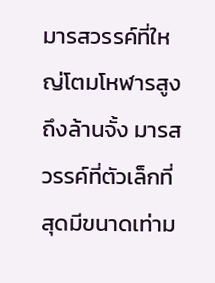มารสวรรค์ที่ใหญ่โตมโหฬารสูงถึงล้านจั้ง มารสวรรค์ที่ตัวเล็กที่สุดมีขนาดเท่าม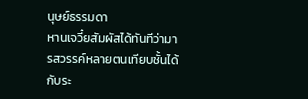นุษย์ธรรมดา
หานเจวี๋ยสัมผัสได้ทันทีว่ามารสวรรค์หลายตนเทียบชั้นได้กับระ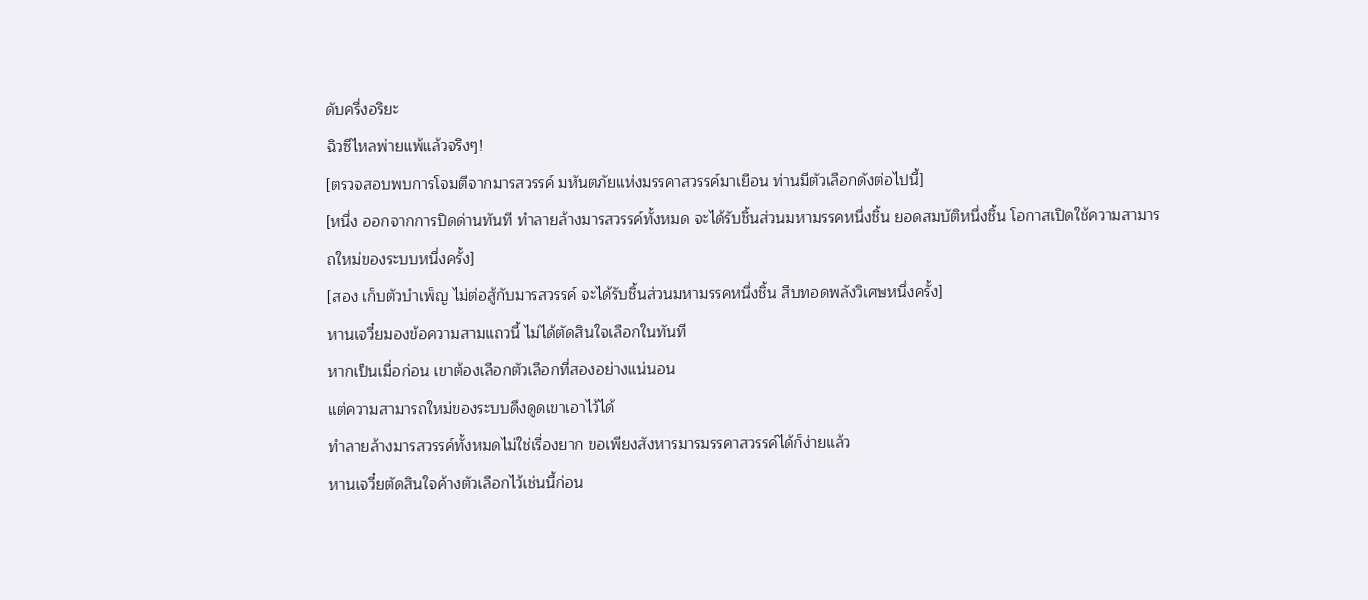ดับครึ่งอริยะ
ฉิวซีไหลพ่ายแพ้แล้วจริงๆ!
[ตรวจสอบพบการโจมตีจากมารสวรรค์ มหันตภัยแห่งมรรคาสวรรค์มาเยือน ท่านมีตัวเลือกดังต่อไปนี้]
[หนึ่ง ออกจากการปิดด่านทันที ทำลายล้างมารสวรรค์ทั้งหมด จะได้รับชิ้นส่วนมหามรรคหนึ่งชิ้น ยอดสมบัติหนึ่งชิ้น โอกาสเปิดใช้ความสามารถใหม่ของระบบหนึ่งครั้ง]
[สอง เก็บตัวบำเพ็ญ ไม่ต่อสู้กับมารสวรรค์ จะได้รับชิ้นส่วนมหามรรคหนึ่งชิ้น สืบทอดพลังวิเศษหนึ่งครั้ง]
หานเจวี๋ยมองข้อความสามแถวนี้ ไม่ได้ตัดสินใจเลือกในทันที
หากเป็นเมื่อก่อน เขาต้องเลือกตัวเลือกที่สองอย่างแน่นอน
แต่ความสามารถใหม่ของระบบดึงดูดเขาเอาไว้ได้
ทำลายล้างมารสวรรค์ทั้งหมดไม่ใช่เรื่องยาก ขอเพียงสังหารมารมรรคาสวรรค์ได้ก็ง่ายแล้ว
หานเจวี๋ยตัดสินใจค้างตัวเลือกไว้เช่นนี้ก่อน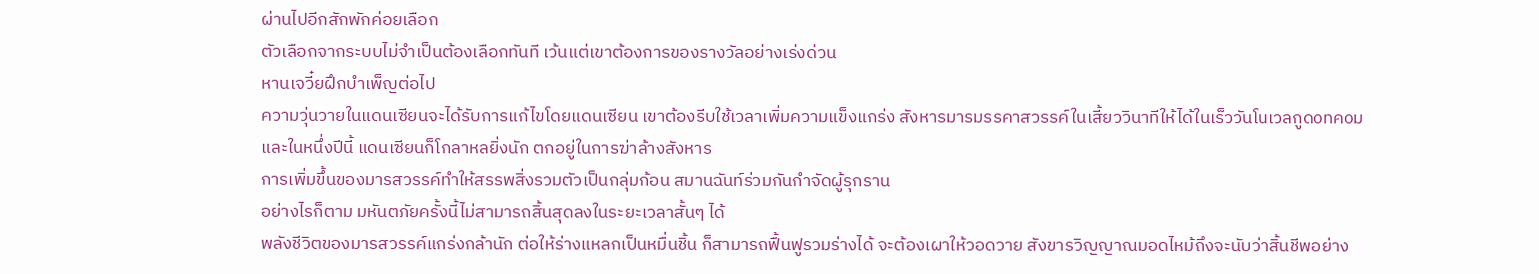ผ่านไปอีกสักพักค่อยเลือก
ตัวเลือกจากระบบไม่จำเป็นต้องเลือกทันที เว้นแต่เขาต้องการของรางวัลอย่างเร่งด่วน
หานเจวี๋ยฝึกบำเพ็ญต่อไป
ความวุ่นวายในแดนเซียนจะได้รับการแก้ไขโดยแดนเซียน เขาต้องรีบใช้เวลาเพิ่มความแข็งแกร่ง สังหารมารมรรคาสวรรค์ในเสี้ยววินาทีให้ได้ในเร็ววันโuเวลกูดoทคoม
และในหนึ่งปีนี้ แดนเซียนก็โกลาหลยิ่งนัก ตกอยู่ในการฆ่าล้างสังหาร
การเพิ่มขึ้นของมารสวรรค์ทำให้สรรพสิ่งรวมตัวเป็นกลุ่มก้อน สมานฉันท์ร่วมกันกำจัดผู้รุกราน
อย่างไรก็ตาม มหันตภัยครั้งนี้ไม่สามารถสิ้นสุดลงในระยะเวลาสั้นๆ ได้
พลังชีวิตของมารสวรรค์แกร่งกล้านัก ต่อให้ร่างแหลกเป็นหมื่นชิ้น ก็สามารถฟื้นฟูรวมร่างได้ จะต้องเผาให้วอดวาย สังขารวิญญาณมอดไหม้ถึงจะนับว่าสิ้นชีพอย่าง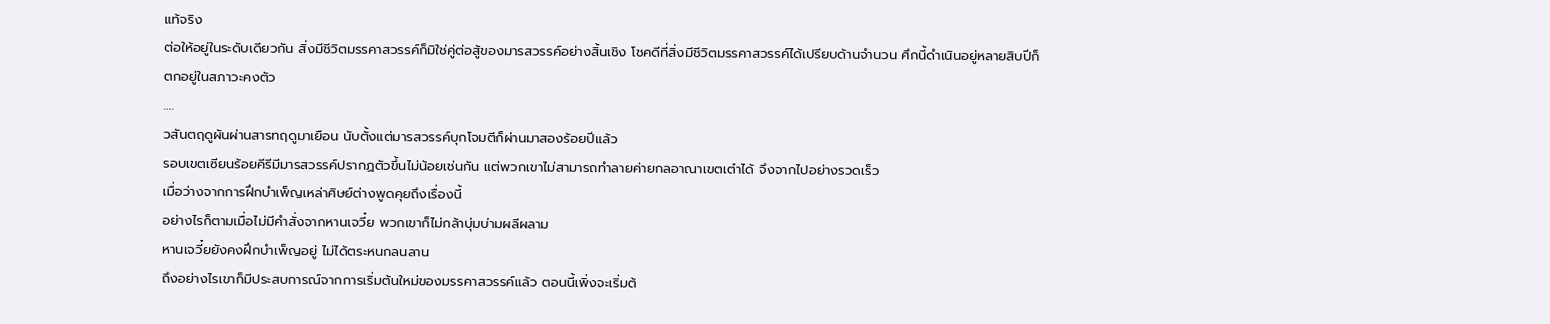แท้จริง
ต่อให้อยู่ในระดับเดียวกัน สิ่งมีชีวิตมรรคาสวรรค์ก็มิใช่คู่ต่อสู้ของมารสวรรค์อย่างสิ้นเชิง โชคดีที่สิ่งมีชีวิตมรรคาสวรรค์ได้เปรียบด้านจำนวน ศึกนี้ดำเนินอยู่หลายสิบปีก็ตกอยู่ในสภาวะคงตัว
….
วสันตฤดูผันผ่านสารทฤดูมาเยือน นับตั้งแต่มารสวรรค์บุกโจมตีก็ผ่านมาสองร้อยปีแล้ว
รอบเขตเซียนร้อยคีรีมีมารสวรรค์ปรากฏตัวขึ้นไม่น้อยเช่นกัน แต่พวกเขาไม่สามารถทำลายค่ายกลอาณาเขตเต๋าได้ จึงจากไปอย่างรวดเร็ว
เมื่อว่างจากการฝึกบำเพ็ญเหล่าศิษย์ต่างพูดคุยถึงเรื่องนี้
อย่างไรก็ตามเมื่อไม่มีคำสั่งจากหานเจวี๋ย พวกเขาก็ไม่กล้าบุ่มบ่ามผลีผลาม
หานเจวี๋ยยังคงฝึกบำเพ็ญอยู่ ไม่ได้ตระหนกลนลาน
ถึงอย่างไรเขาก็มีประสบการณ์จากการเริ่มต้นใหม่ของมรรคาสวรรค์แล้ว ตอนนี้เพิ่งจะเริ่มต้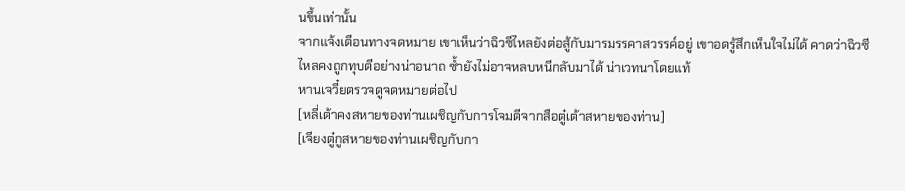นขึ้นเท่านั้น
จากแจ้งเตือนทางจดหมาย เขาเห็นว่าฉิวซีไหลยังต่อสู้กับมารมรรคาสวรรค์อยู่ เขาอดรู้สึกเห็นใจไม่ได้ คาดว่าฉิวซีไหลคงถูกทุบตีอย่างน่าอนาถ ซ้ำยังไม่อาจหลบหนีกลับมาได้ น่าเวทนาโดยแท้
หานเจวี๋ยตรวจดูจดหมายต่อไป
[หลี่เต้าคงสหายของท่านเผชิญกับการโจมตีจากสือตู๋เต้าสหายของท่าน]
[เจียงตู๋กูสหายของท่านเผชิญกับกา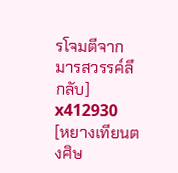รโจมตีจากมารสวรรค์ลึกลับ] x412930
[หยางเทียนตงศิษ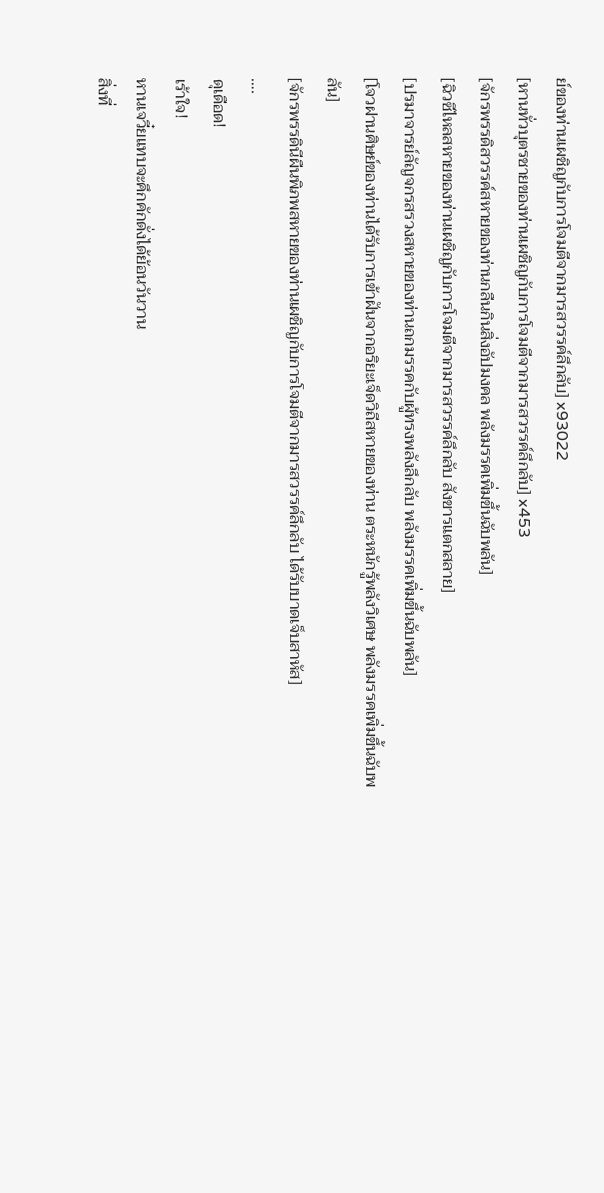ย์ของท่านเผชิญกับการโจมตีจากมารสวรรค์ลึกลับ] x93022
[หานทั่วบุตรชายของท่านเผชิญกับการโจมตีจากมารสวรรค์ลึกลับ] x453
[จักรพรรดิสวรรค์สหายของท่านกลืนกินสิ่งอัปมงคล พลังมรรคเพิ่มขึ้นฉับพลัน]
[ฉิวซีไหลสหายของท่านเผชิญกับการโจมตีจากมารสวรรค์ลึกลับ สังขารแตกสลาย]
[ปรมาจารย์ลัญจกรสรวงสหายของท่านถกมรรคกับผู้ทรงพลังลึกลับ พลังมรรคเพิ่มขึ้นฉับพลัน]
[โจวฝานศิษย์ของท่านได้รับการเข้าฝันจากอริยะเจ็ดวิถีสหายของท่าน ตระหนักรู้พลังวิเศษ พลังมรรคเพิ่มขึ้นฉับพลัน]
[จักรพรรดินีผืนพิภพสหายของท่านเผชิญกับการโจมตีจากมารสวรรค์ลึกลับ ได้รับบาดเจ็บสาหัส]
….
ดุเดือด!
เร้าใจ!
หานเจวี๋ยแทบจะคึกคักดั่งได้ย้อนวันวาน
สิ่งที่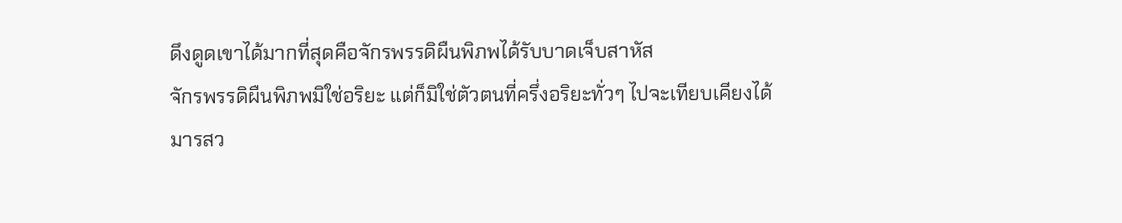ดึงดูดเขาได้มากที่สุดคือจักรพรรดิผืนพิภพได้รับบาดเจ็บสาหัส
จักรพรรดิผืนพิภพมิใช่อริยะ แต่ก็มิใช่ตัวตนที่ครึ่งอริยะทั่วๆ ไปจะเทียบเคียงได้
มารสว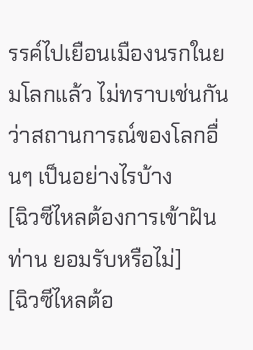รรค์ไปเยือนเมืองนรกในยมโลกแล้ว ไม่ทราบเช่นกันว่าสถานการณ์ของโลกอื่นๆ เป็นอย่างไรบ้าง
[ฉิวซีไหลต้องการเข้าฝันท่าน ยอมรับหรือไม่]
[ฉิวซีไหลต้อ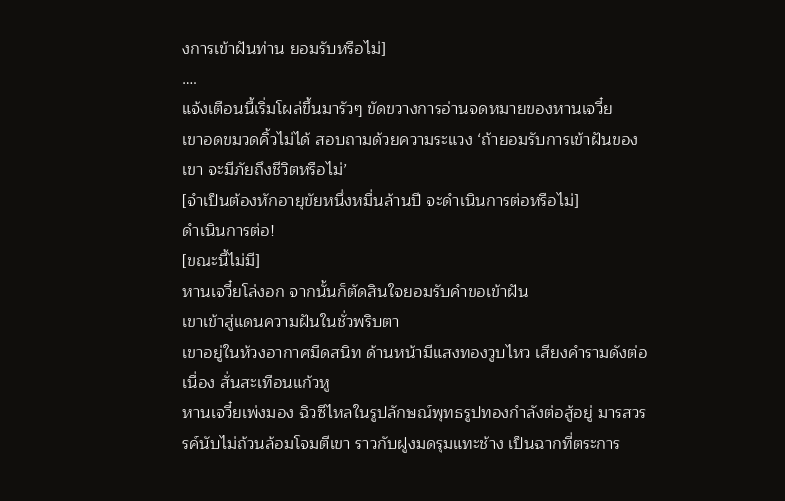งการเข้าฝันท่าน ยอมรับหรือไม่]
….
แจ้งเตือนนี้เริ่มโผล่ขึ้นมารัวๆ ขัดขวางการอ่านจดหมายของหานเจวี๋ย
เขาอดขมวดคิ้วไม่ได้ สอบถามด้วยความระแวง ‘ถ้ายอมรับการเข้าฝันของเขา จะมีภัยถึงชีวิตหรือไม่’
[จำเป็นต้องหักอายุขัยหนึ่งหมื่นล้านปี จะดำเนินการต่อหรือไม่]
ดำเนินการต่อ!
[ขณะนี้ไม่มี]
หานเจวี๋ยโล่งอก จากนั้นก็ตัดสินใจยอมรับคำขอเข้าฝัน
เขาเข้าสู่แดนความฝันในชั่วพริบตา
เขาอยู่ในห้วงอากาศมืดสนิท ด้านหน้ามีแสงทองวูบไหว เสียงคำรามดังต่อเนื่อง สั่นสะเทือนแก้วหู
หานเจวี๋ยเพ่งมอง ฉิวซีไหลในรูปลักษณ์พุทธรูปทองกำลังต่อสู้อยู่ มารสวรรค์นับไม่ถ้วนล้อมโจมตีเขา ราวกับฝูงมดรุมแทะช้าง เป็นฉากที่ตระการ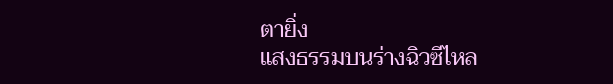ตายิ่ง
แสงธรรมบนร่างฉิวซีไหล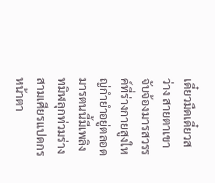เดี๋ยวมืดเดี๋ยวสว่าง สายตาเขาจับจ้องมารสวรรค์ที่ร่างกายสูงใหญ่กำยำอยู่ตลอด
มารตนนี้มีเพลิงทมิฬลุกท่วมร่าง สามเศียรแปดกร หน้าตา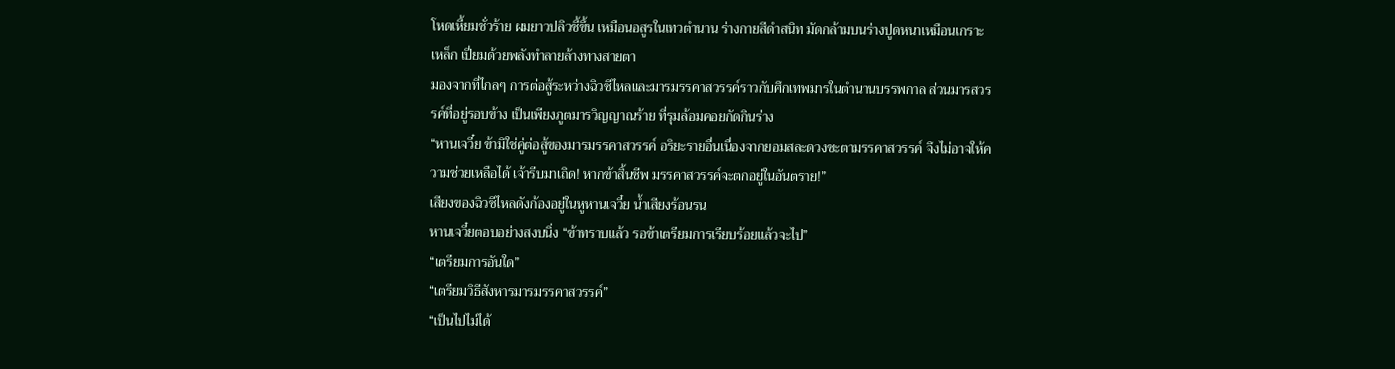โหดเหี้ยมชั่วร้าย ผมยาวปลิวชี้ขึ้น เหมือนอสูรในเทวตำนาน ร่างกายสีดำสนิท มัดกล้ามบนร่างปูดหนาเหมือนเกราะเหล็ก เปี่ยมด้วยพลังทำลายล้างทางสายตา
มองจากที่ไกลๆ การต่อสู้ระหว่างฉิวซีไหลและมารมรรคาสวรรค์ราวกับศึกเทพมารในตำนานบรรพกาล ส่วนมารสวรรค์ที่อยู่รอบข้าง เป็นเพียงภูตมารวิญญาณร้าย ที่รุมล้อมคอยกัดกินร่าง
“หานเจวี๋ย ข้ามิใช่คู่ต่อสู้ของมารมรรคาสวรรค์ อริยะรายอื่นเนื่องจากยอมสละดวงชะตามรรคาสวรรค์ จึงไม่อาจให้ความช่วยเหลือได้ เจ้ารีบมาเถิด! หากข้าสิ้นชีพ มรรคาสวรรค์จะตกอยู่ในอันตราย!”
เสียงของฉิวซีไหลดังก้องอยู่ในหูหานเจวี๋ย น้ำเสียงร้อนรน
หานเจวี๋ยตอบอย่างสงบนิ่ง “ข้าทราบแล้ว รอข้าเตรียมการเรียบร้อยแล้วจะไป”
“เตรียมการอันใด”
“เตรียมวิธีสังหารมารมรรคาสวรรค์”
“เป็นไปไม่ได้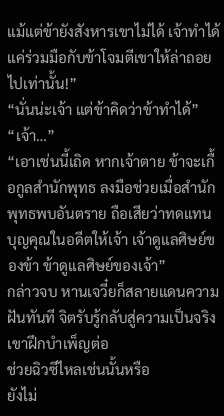แม้แต่ข้ายังสังหารเขาไม่ได้ เจ้าทำได้แค่ร่วมมือกับข้าโจมตีเขาให้ล่าถอยไปเท่านั้น!”
“นั่นน่ะเจ้า แต่ข้าคิดว่าข้าทำได้”
“เจ้า…”
“เอาเช่นนี้เถิด หากเจ้าตาย ข้าจะเกื้อกูลสำนักพุทธ ลงมือช่วยเมื่อสำนักพุทธพบอันตราย ถือเสียว่าทดแทนบุญคุณในอดีตให้เจ้า เจ้าดูแลศิษย์ของข้า ข้าดูแลศิษย์ของเจ้า”
กล่าวจบ หานเจวี๋ยก็สลายแดนความฝันทันที จิตรับรู้กลับสู่ความเป็นจริง
เขาฝึกบำเพ็ญต่อ
ช่วยฉิวซีไหลเช่นนั้นหรือ
ยังไม่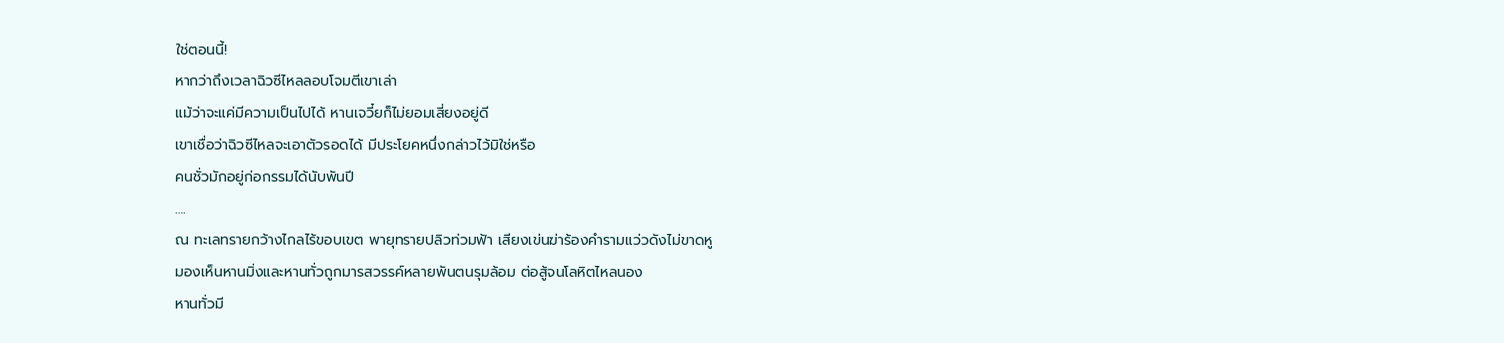ใช่ตอนนี้!
หากว่าถึงเวลาฉิวซีไหลลอบโจมตีเขาเล่า
แม้ว่าจะแค่มีความเป็นไปได้ หานเจวี๋ยก็ไม่ยอมเสี่ยงอยู่ดี
เขาเชื่อว่าฉิวซีไหลจะเอาตัวรอดได้ มีประโยคหนึ่งกล่าวไว้มิใช่หรือ
คนชั่วมักอยู่ก่อกรรมได้นับพันปี
….
ณ ทะเลทรายกว้างไกลไร้ขอบเขต พายุทรายปลิวท่วมฟ้า เสียงเข่นฆ่าร้องคำรามแว่วดังไม่ขาดหู
มองเห็นหานมิ่งและหานทั่วถูกมารสวรรค์หลายพันตนรุมล้อม ต่อสู้จนโลหิตไหลนอง
หานทั่วมี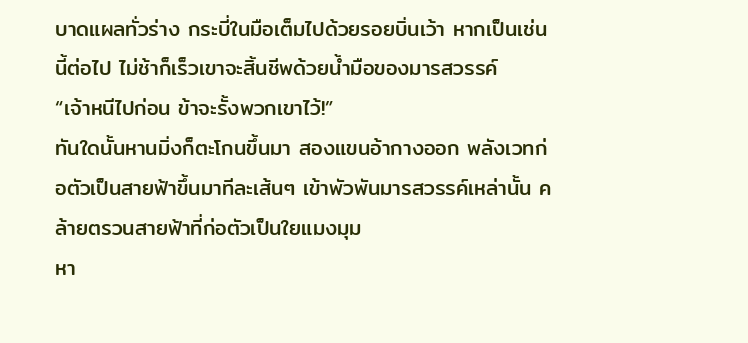บาดแผลทั่วร่าง กระบี่ในมือเต็มไปด้วยรอยบิ่นเว้า หากเป็นเช่นนี้ต่อไป ไม่ช้าก็เร็วเขาจะสิ้นชีพด้วยน้ำมือของมารสวรรค์
“เจ้าหนีไปก่อน ข้าจะรั้งพวกเขาไว้!”
ทันใดนั้นหานมิ่งก็ตะโกนขึ้นมา สองแขนอ้ากางออก พลังเวทก่อตัวเป็นสายฟ้าขึ้นมาทีละเส้นๆ เข้าพัวพันมารสวรรค์เหล่านั้น คล้ายตรวนสายฟ้าที่ก่อตัวเป็นใยแมงมุม
หา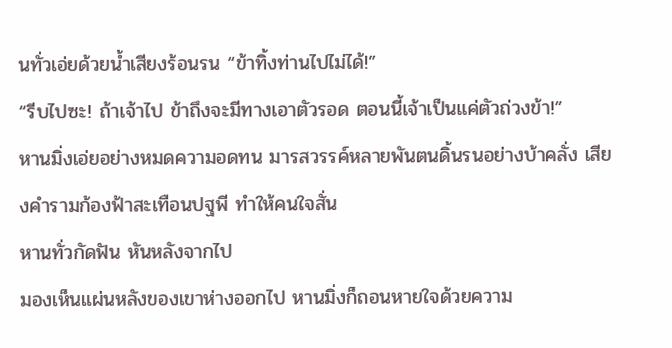นทั่วเอ่ยด้วยน้ำเสียงร้อนรน “ข้าทิ้งท่านไปไม่ได้!”
“รีบไปซะ! ถ้าเจ้าไป ข้าถึงจะมีทางเอาตัวรอด ตอนนี้เจ้าเป็นแค่ตัวถ่วงข้า!”
หานมิ่งเอ่ยอย่างหมดความอดทน มารสวรรค์หลายพันตนดิ้นรนอย่างบ้าคลั่ง เสียงคำรามก้องฟ้าสะเทือนปฐพี ทำให้คนใจสั่น
หานทั่วกัดฟัน หันหลังจากไป
มองเห็นแผ่นหลังของเขาห่างออกไป หานมิ่งก็ถอนหายใจด้วยความ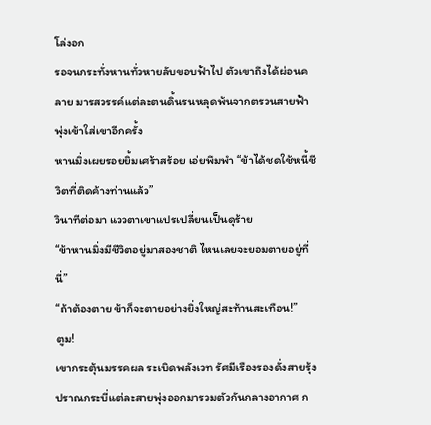โล่งอก
รอจนกระทั่งหานทั่วหายลับขอบฟ้าไป ตัวเขาถึงได้ผ่อนคลาย มารสวรรค์แต่ละตนดิ้นรนหลุดพ้นจากตรวนสายฟ้า พุ่งเข้าใส่เขาอีกครั้ง
หานมิ่งเผยรอยยิ้มเศร้าสร้อย เอ่ยพึมพำ “ข้าได้ชดใช้หนี้ชีวิตที่ติดค้างท่านแล้ว”
วินาทีต่อมา แววตาเขาแปรเปลี่ยนเป็นดุร้าย
“ข้าหานมิ่งมีชีวิตอยู่มาสองชาติ ไหนเลยจะยอมตายอยู่ที่นี่”
“ถ้าต้องตาย ข้าก็จะตายอย่างยิ่งใหญ่สะท้านสะเทือน!”
ตูม!
เขากระตุ้นมรรคผล ระเบิดพลังเวท รัศมีเรืองรองดั่งสายรุ้ง
ปราณกระบี่แต่ละสายพุ่งออกมารวมตัวกันกลางอากาศ ก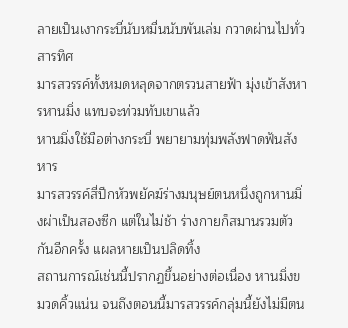ลายเป็นเงากระบี่นับหมื่นนับพันเล่ม กวาดผ่านไปทั่วสารทิศ
มารสวรรค์ทั้งหมดหลุดจากตรวนสายฟ้า มุ่งเข้าสังหารหานมิ่ง แทบจะท่วมทับเขาแล้ว
หานมิ่งใช้มือต่างกระบี่ พยายามทุ่มพลังฟาดฟันสังหาร
มารสวรรค์สี่ปีกหัวพยัคฆ์ร่างมนุษย์ตนหนึ่งถูกหานมิ่งผ่าเป็นสองซีก แต่ในไม่ช้า ร่างกายก็สมานรวมตัวกันอีกครั้ง แผลหายเป็นปลิดทิ้ง
สถานการณ์เช่นนี้ปรากฏขึ้นอย่างต่อเนื่อง หานมิ่งขมวดคิ้วแน่น จนถึงตอนนี้มารสวรรค์กลุ่มนี้ยังไม่มีตน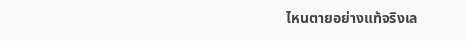ไหนตายอย่างแท้จริงเล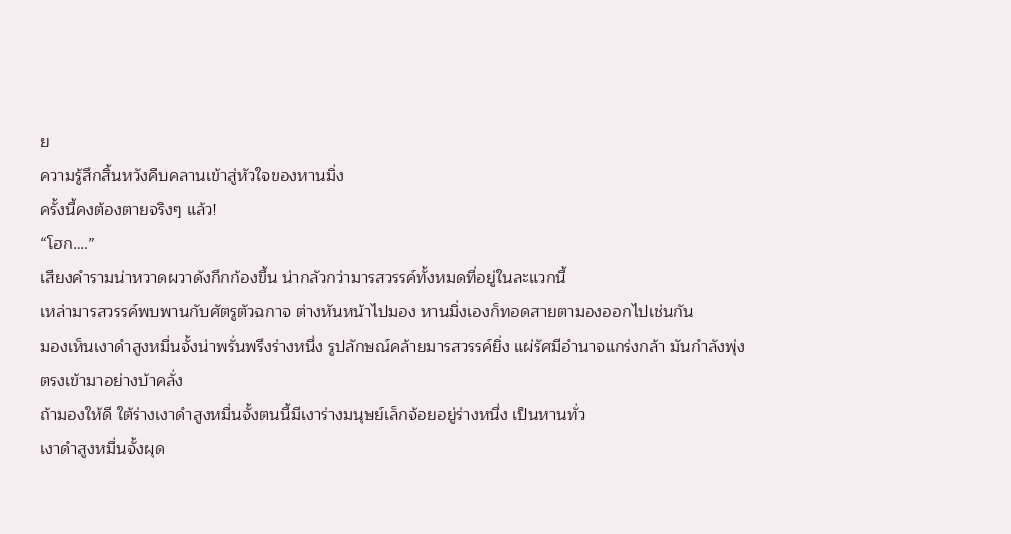ย
ความรู้สึกสิ้นหวังคืบคลานเข้าสู่หัวใจของหานมิ่ง
ครั้งนี้คงต้องตายจริงๆ แล้ว!
“โฮก….”
เสียงคำรามน่าหวาดผวาดังกึกก้องขึ้น น่ากลัวกว่ามารสวรรค์ทั้งหมดที่อยู่ในละแวกนี้
เหล่ามารสวรรค์พบพานกับศัตรูตัวฉกาจ ต่างหันหน้าไปมอง หานมิ่งเองก็ทอดสายตามองออกไปเช่นกัน
มองเห็นเงาดำสูงหมื่นจั้งน่าพรั่นพรึงร่างหนึ่ง รูปลักษณ์คล้ายมารสวรรค์ยิ่ง แผ่รัศมีอำนาจแกร่งกล้า มันกำลังพุ่งตรงเข้ามาอย่างบ้าคลั่ง
ถ้ามองให้ดี ใต้ร่างเงาดำสูงหมื่นจั้งตนนี้มีเงาร่างมนุษย์เล็กจ้อยอยู่ร่างหนึ่ง เป็นหานทั่ว
เงาดำสูงหมื่นจั้งผุด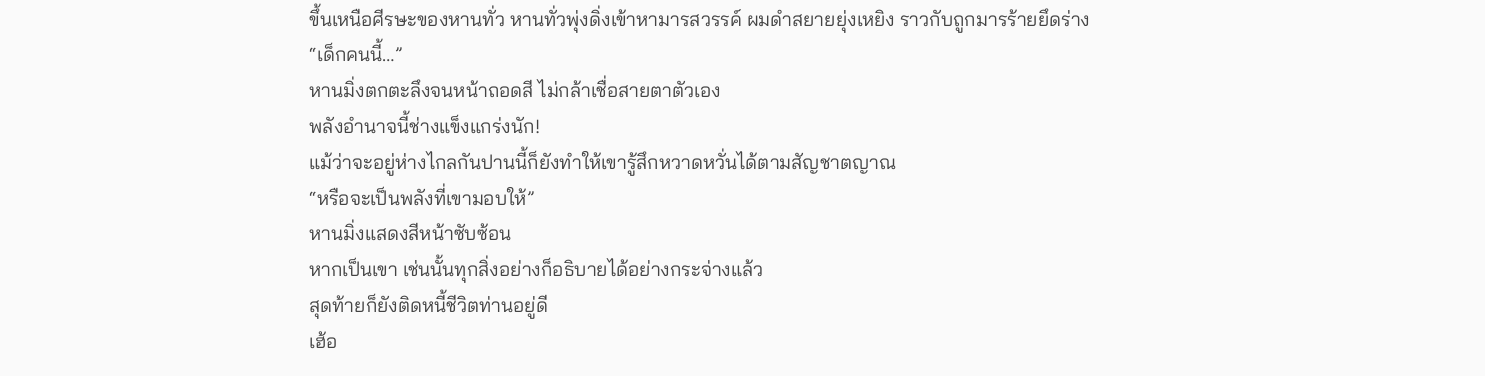ขึ้นเหนือศีรษะของหานทั่ว หานทั่วพุ่งดิ่งเข้าหามารสวรรค์ ผมดำสยายยุ่งเหยิง ราวกับถูกมารร้ายยึดร่าง
“เด็กคนนี้…”
หานมิ่งตกตะลึงจนหน้าถอดสี ไม่กล้าเชื่อสายตาตัวเอง
พลังอำนาจนี้ช่างแข็งแกร่งนัก!
แม้ว่าจะอยู่ห่างไกลกันปานนี้ก็ยังทำให้เขารู้สึกหวาดหวั่นได้ตามสัญชาตญาณ
“หรือจะเป็นพลังที่เขามอบให้”
หานมิ่งแสดงสีหน้าซับซ้อน
หากเป็นเขา เช่นนั้นทุกสิ่งอย่างก็อธิบายได้อย่างกระจ่างแล้ว
สุดท้ายก็ยังติดหนี้ชีวิตท่านอยู่ดี
เฮ้อ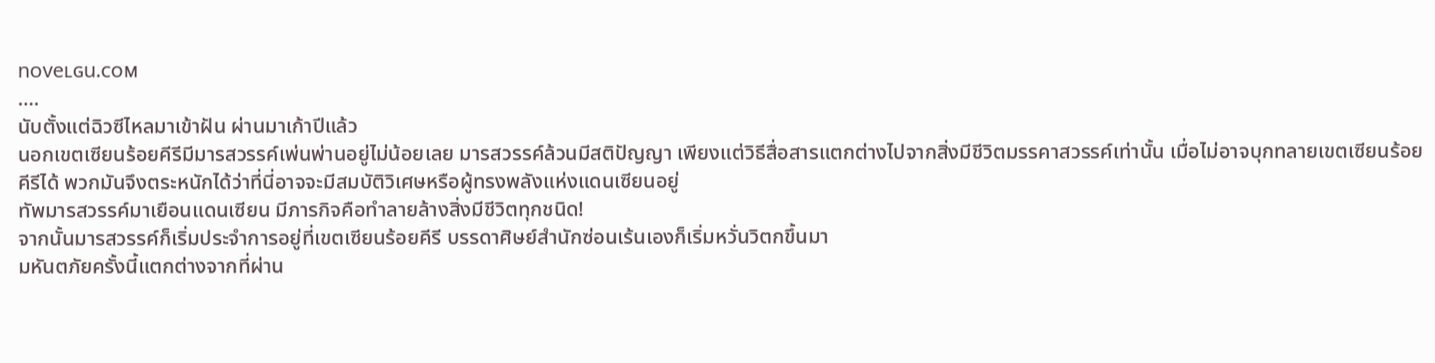nᴏveʟɢu.ᴄᴏᴍ
….
นับตั้งแต่ฉิวซีไหลมาเข้าฝัน ผ่านมาเก้าปีแล้ว
นอกเขตเซียนร้อยคีรีมีมารสวรรค์เพ่นพ่านอยู่ไม่น้อยเลย มารสวรรค์ล้วนมีสติปัญญา เพียงแต่วิธีสื่อสารแตกต่างไปจากสิ่งมีชีวิตมรรคาสวรรค์เท่านั้น เมื่อไม่อาจบุกทลายเขตเซียนร้อยคีรีได้ พวกมันจึงตระหนักได้ว่าที่นี่อาจจะมีสมบัติวิเศษหรือผู้ทรงพลังแห่งแดนเซียนอยู่
ทัพมารสวรรค์มาเยือนแดนเซียน มีภารกิจคือทำลายล้างสิ่งมีชีวิตทุกชนิด!
จากนั้นมารสวรรค์ก็เริ่มประจำการอยู่ที่เขตเซียนร้อยคีรี บรรดาศิษย์สำนักซ่อนเร้นเองก็เริ่มหวั่นวิตกขึ้นมา
มหันตภัยครั้งนี้แตกต่างจากที่ผ่าน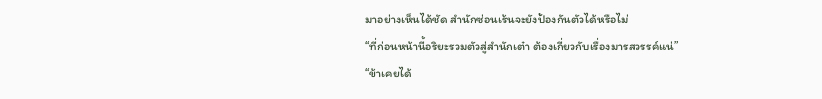มาอย่างเห็นได้ชัด สำนักซ่อนเร้นจะยังป้องกันตัวได้หรือไม่
“ที่ก่อนหน้านี้อริยะรวมตัวสู่สำนักเต๋า ต้องเกี่ยวกับเรื่องมารสวรรค์แน่”
“ข้าเคยได้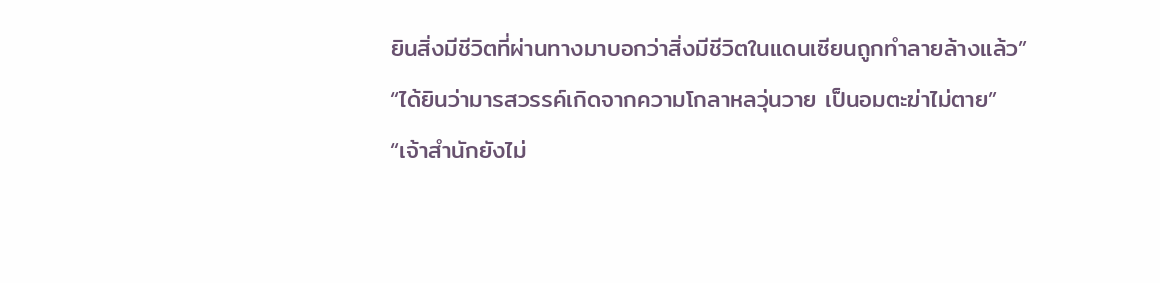ยินสิ่งมีชีวิตที่ผ่านทางมาบอกว่าสิ่งมีชีวิตในแดนเซียนถูกทำลายล้างแล้ว”
“ได้ยินว่ามารสวรรค์เกิดจากความโกลาหลวุ่นวาย เป็นอมตะฆ่าไม่ตาย”
“เจ้าสำนักยังไม่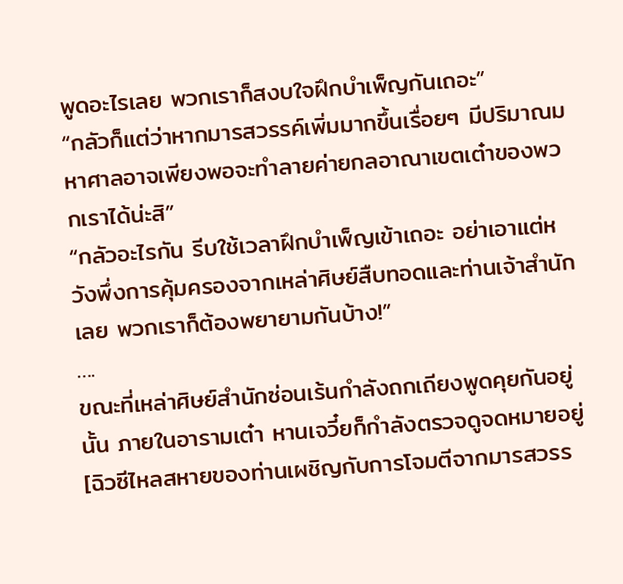พูดอะไรเลย พวกเราก็สงบใจฝึกบำเพ็ญกันเถอะ”
“กลัวก็แต่ว่าหากมารสวรรค์เพิ่มมากขึ้นเรื่อยๆ มีปริมาณมหาศาลอาจเพียงพอจะทำลายค่ายกลอาณาเขตเต๋าของพวกเราได้น่ะสิ”
“กลัวอะไรกัน รีบใช้เวลาฝึกบำเพ็ญเข้าเถอะ อย่าเอาแต่หวังพึ่งการคุ้มครองจากเหล่าศิษย์สืบทอดและท่านเจ้าสำนักเลย พวกเราก็ต้องพยายามกันบ้าง!”
….
ขณะที่เหล่าศิษย์สำนักซ่อนเร้นกำลังถกเถียงพูดคุยกันอยู่นั้น ภายในอารามเต๋า หานเจวี๋ยก็กำลังตรวจดูจดหมายอยู่
[ฉิวซีไหลสหายของท่านเผชิญกับการโจมตีจากมารสวรร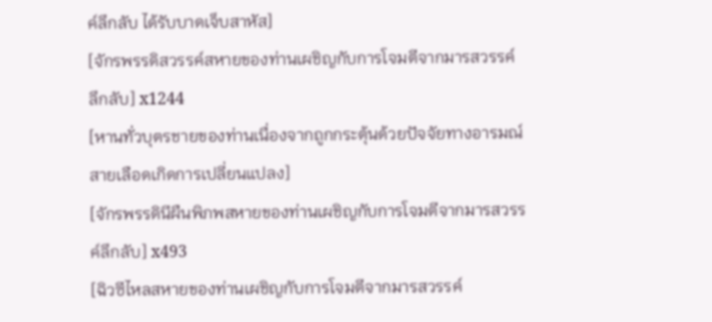ค์ลึกลับ ได้รับบาดเจ็บสาหัส]
[จักรพรรดิสวรรค์สหายของท่านเผชิญกับการโจมตีจากมารสวรรค์ลึกลับ] x1244
[หานทั่วบุตรชายของท่านเนื่องจากถูกกระตุ้นด้วยปัจจัยทางอารมณ์ สายเลือดเกิดการเปลี่ยนแปลง]
[จักรพรรดินีผืนพิภพสหายของท่านเผชิญกับการโจมตีจากมารสวรรค์ลึกลับ] x493
[ฉิวซีไหลสหายของท่านเผชิญกับการโจมตีจากมารสวรรค์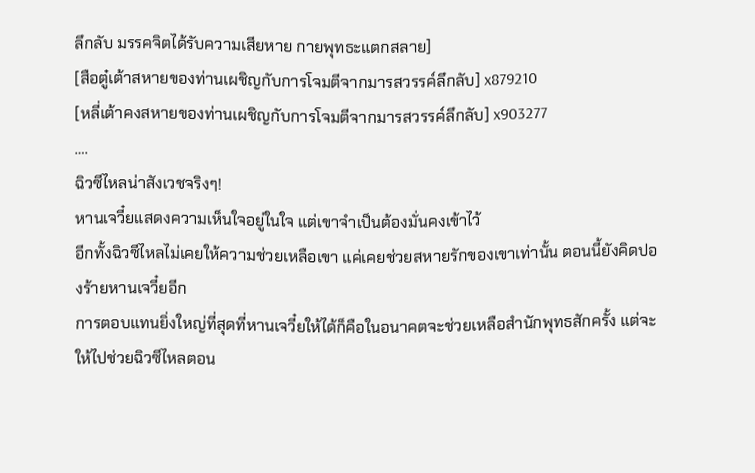ลึกลับ มรรคจิตได้รับความเสียหาย กายพุทธะแตกสลาย]
[สือตู๋เต้าสหายของท่านเผชิญกับการโจมตีจากมารสวรรค์ลึกลับ] x879210
[หลี่เต้าคงสหายของท่านเผชิญกับการโจมตีจากมารสวรรค์ลึกลับ] x903277
….
ฉิวซีไหลน่าสังเวชจริงๆ!
หานเจวี๋ยแสดงความเห็นใจอยู่ในใจ แต่เขาจำเป็นต้องมั่นคงเข้าไว้
อีกทั้งฉิวซีไหลไม่เคยให้ความช่วยเหลือเขา แค่เคยช่วยสหายรักของเขาเท่านั้น ตอนนี้ยังคิดปองร้ายหานเจวี๋ยอีก
การตอบแทนยิ่งใหญ่ที่สุดที่หานเจวี๋ยให้ได้ก็คือในอนาคตจะช่วยเหลือสำนักพุทธสักครั้ง แต่จะให้ไปช่วยฉิวซีไหลตอน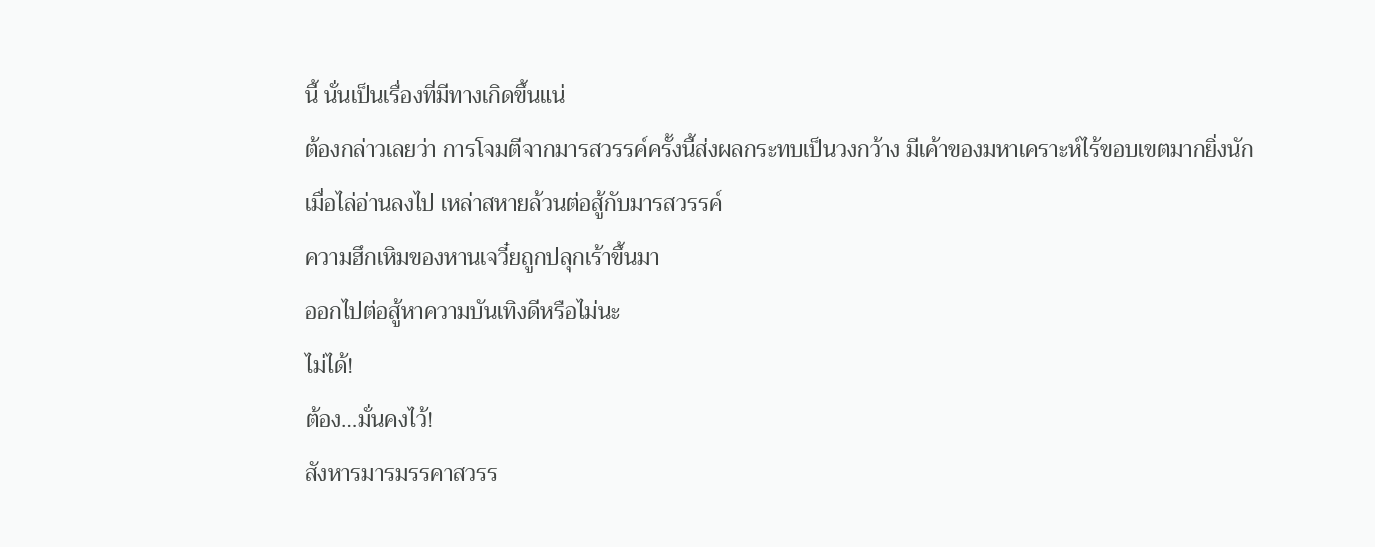นี้ นั่นเป็นเรื่องที่มีทางเกิดขึ้นแน่
ต้องกล่าวเลยว่า การโจมตีจากมารสวรรค์ครั้งนี้ส่งผลกระทบเป็นวงกว้าง มีเค้าของมหาเคราะห์ไร้ขอบเขตมากยิ่งนัก
เมื่อไล่อ่านลงไป เหล่าสหายล้วนต่อสู้กับมารสวรรค์
ความฮึกเหิมของหานเจวี๋ยถูกปลุกเร้าขึ้นมา
ออกไปต่อสู้หาความบันเทิงดีหรือไม่นะ
ไม่ได้!
ต้อง…มั่นคงไว้!
สังหารมารมรรคาสวรร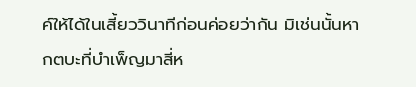ค์ให้ได้ในเสี้ยววินาทีก่อนค่อยว่ากัน มิเช่นนั้นหากตบะที่บำเพ็ญมาสี่ห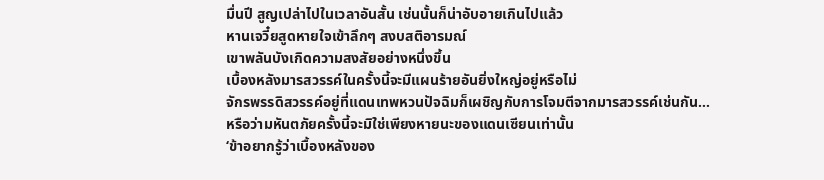มื่นปี สูญเปล่าไปในเวลาอันสั้น เช่นนั้นก็น่าอับอายเกินไปแล้ว
หานเจวี๋ยสูดหายใจเข้าลึกๆ สงบสติอารมณ์
เขาพลันบังเกิดความสงสัยอย่างหนึ่งขึ้น
เบื้องหลังมารสวรรค์ในครั้งนี้จะมีแผนร้ายอันยิ่งใหญ่อยู่หรือไม่
จักรพรรดิสวรรค์อยู่ที่แดนเทพหวนปัจฉิมก็เผชิญกับการโจมตีจากมารสวรรค์เช่นกัน…
หรือว่ามหันตภัยครั้งนี้จะมิใช่เพียงหายนะของแดนเซียนเท่านั้น
‘ข้าอยากรู้ว่าเบื้องหลังของ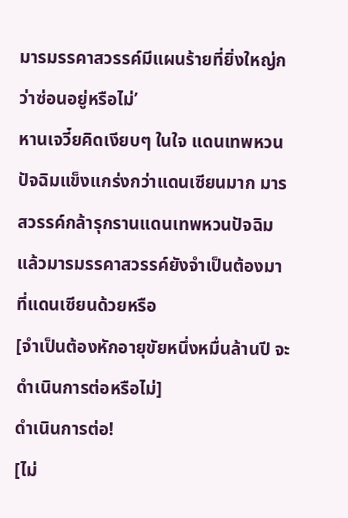มารมรรคาสวรรค์มีแผนร้ายที่ยิ่งใหญ่กว่าซ่อนอยู่หรือไม่’
หานเจวี๋ยคิดเงียบๆ ในใจ แดนเทพหวนปัจฉิมแข็งแกร่งกว่าแดนเซียนมาก มารสวรรค์กล้ารุกรานแดนเทพหวนปัจฉิม แล้วมารมรรคาสวรรค์ยังจำเป็นต้องมาที่แดนเซียนด้วยหรือ
[จำเป็นต้องหักอายุขัยหนึ่งหมื่นล้านปี จะดำเนินการต่อหรือไม่]
ดำเนินการต่อ!
[ไม่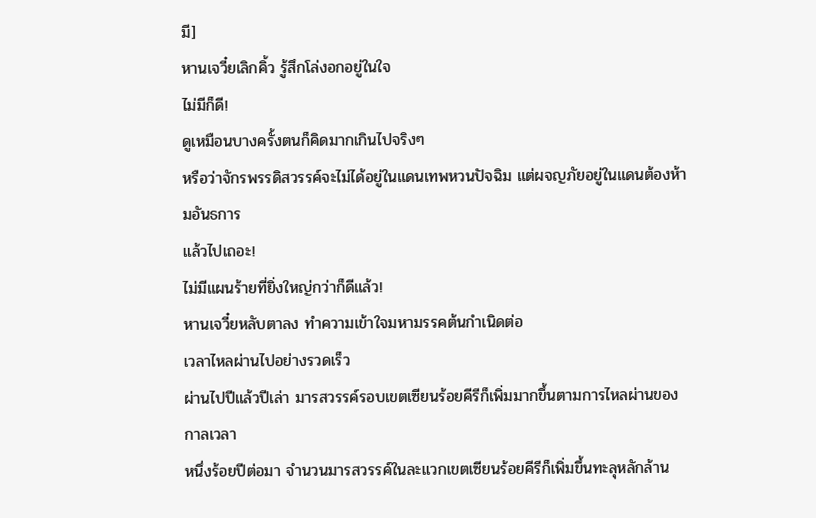มี]
หานเจวี๋ยเลิกคิ้ว รู้สึกโล่งอกอยู่ในใจ
ไม่มีก็ดี!
ดูเหมือนบางครั้งตนก็คิดมากเกินไปจริงๆ
หรือว่าจักรพรรดิสวรรค์จะไม่ได้อยู่ในแดนเทพหวนปัจฉิม แต่ผจญภัยอยู่ในแดนต้องห้ามอันธการ
แล้วไปเถอะ!
ไม่มีแผนร้ายที่ยิ่งใหญ่กว่าก็ดีแล้ว!
หานเจวี๋ยหลับตาลง ทำความเข้าใจมหามรรคต้นกำเนิดต่อ
เวลาไหลผ่านไปอย่างรวดเร็ว
ผ่านไปปีแล้วปีเล่า มารสวรรค์รอบเขตเซียนร้อยคีรีก็เพิ่มมากขึ้นตามการไหลผ่านของกาลเวลา
หนึ่งร้อยปีต่อมา จำนวนมารสวรรค์ในละแวกเขตเซียนร้อยคีรีก็เพิ่มขึ้นทะลุหลักล้าน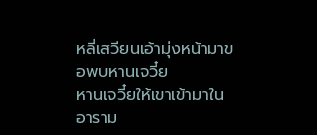หลี่เสวียนเอ้ามุ่งหน้ามาขอพบหานเจวี๋ย
หานเจวี๋ยให้เขาเข้ามาในอาราม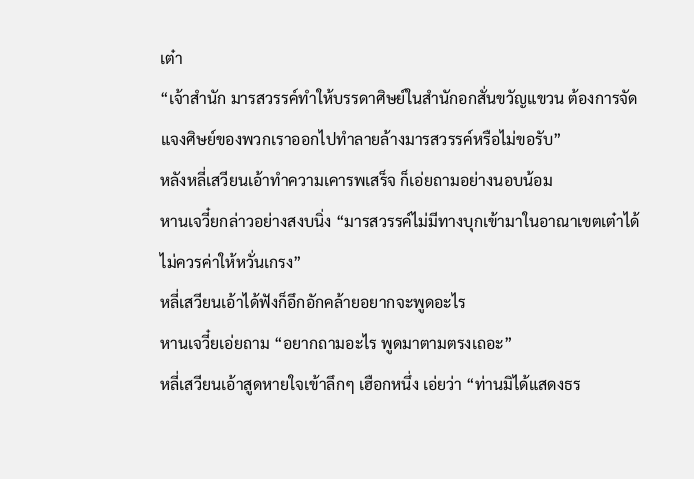เต๋า
“เจ้าสำนัก มารสวรรค์ทำให้บรรดาศิษย์ในสำนักอกสั่นขวัญแขวน ต้องการจัดแจงศิษย์ของพวกเราออกไปทำลายล้างมารสวรรค์หรือไม่ขอรับ”
หลังหลี่เสวียนเอ้าทำความเคารพเสร็จ ก็เอ่ยถามอย่างนอบน้อม
หานเจวี๋ยกล่าวอย่างสงบนิ่ง “มารสวรรค์ไม่มีทางบุกเข้ามาในอาณาเขตเต๋าได้ ไม่ควรค่าให้หวั่นเกรง”
หลี่เสวียนเอ้าได้ฟังก็อึกอักคล้ายอยากจะพูดอะไร
หานเจวี๋ยเอ่ยถาม “อยากถามอะไร พูดมาตามตรงเถอะ”
หลี่เสวียนเอ้าสูดหายใจเข้าลึกๆ เฮือกหนึ่ง เอ่ยว่า “ท่านมิได้แสดงธร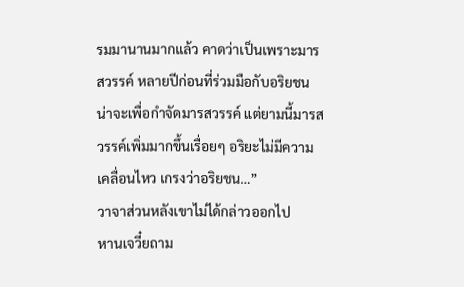รมมานานมากแล้ว คาดว่าเป็นเพราะมารสวรรค์ หลายปีก่อนที่ร่วมมือกับอริยชน น่าจะเพื่อกำจัดมารสวรรค์ แต่ยามนี้มารสวรรค์เพิ่มมากขึ้นเรื่อยๆ อริยะไม่มีความเคลื่อนไหว เกรงว่าอริยชน…”
วาจาส่วนหลังเขาไม่ได้กล่าวออกไป
หานเจวี๋ยถาม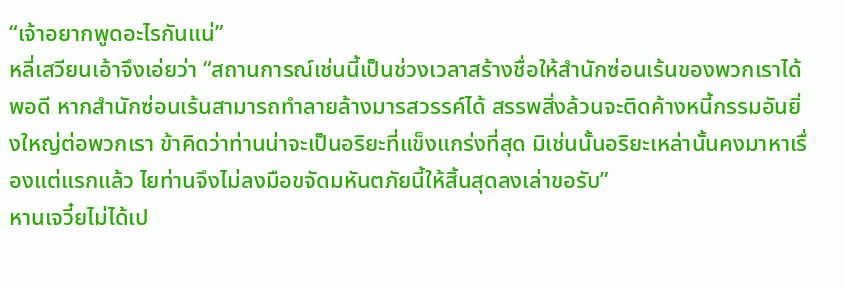“เจ้าอยากพูดอะไรกันแน่”
หลี่เสวียนเอ้าจึงเอ่ยว่า “สถานการณ์เช่นนี้เป็นช่วงเวลาสร้างชื่อให้สำนักซ่อนเร้นของพวกเราได้พอดี หากสำนักซ่อนเร้นสามารถทำลายล้างมารสวรรค์ได้ สรรพสิ่งล้วนจะติดค้างหนี้กรรมอันยิ่งใหญ่ต่อพวกเรา ข้าคิดว่าท่านน่าจะเป็นอริยะที่แข็งแกร่งที่สุด มิเช่นนั้นอริยะเหล่านั้นคงมาหาเรื่องแต่แรกแล้ว ไยท่านจึงไม่ลงมือขจัดมหันตภัยนี้ให้สิ้นสุดลงเล่าขอรับ”
หานเจวี๋ยไม่ได้เป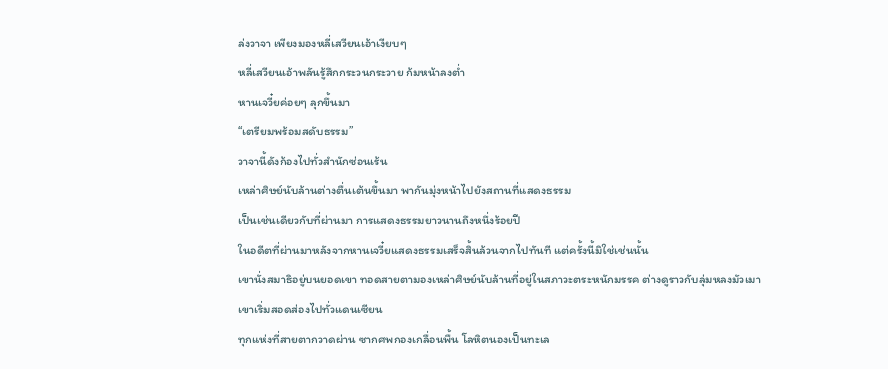ล่งวาจา เพียงมองหลี่เสวียนเอ้าเงียบๆ
หลี่เสวียนเอ้าพลันรู้สึกกระวนกระวาย ก้มหน้าลงต่ำ
หานเจวี๋ยค่อยๆ ลุกขึ้นมา
“เตรียมพร้อมสดับธรรม”
วาจานี้ดังก้องไปทั่วสำนักซ่อนเร้น
เหล่าศิษย์นับล้านต่างตื่นเต้นขึ้นมา พากันมุ่งหน้าไปยังสถานที่แสดงธรรม
เป็นเช่นเดียวกับที่ผ่านมา การแสดงธรรมยาวนานถึงหนึ่งร้อยปี
ในอดีตที่ผ่านมาหลังจากหานเจวี๋ยแสดงธรรมเสร็จสิ้นล้วนจากไปทันที แต่ครั้งนี้มิใช่เช่นนั้น
เขานั่งสมาธิอยู่บนยอดเขา ทอดสายตามองเหล่าศิษย์นับล้านที่อยู่ในสภาวะตระหนักมรรค ต่างดูราวกับลุ่มหลงมัวเมา
เขาเริ่มสอดส่องไปทั่วแดนเซียน
ทุกแห่งที่สายตากวาดผ่าน ซากศพกองเกลื่อนพื้น โลหิตนองเป็นทะเล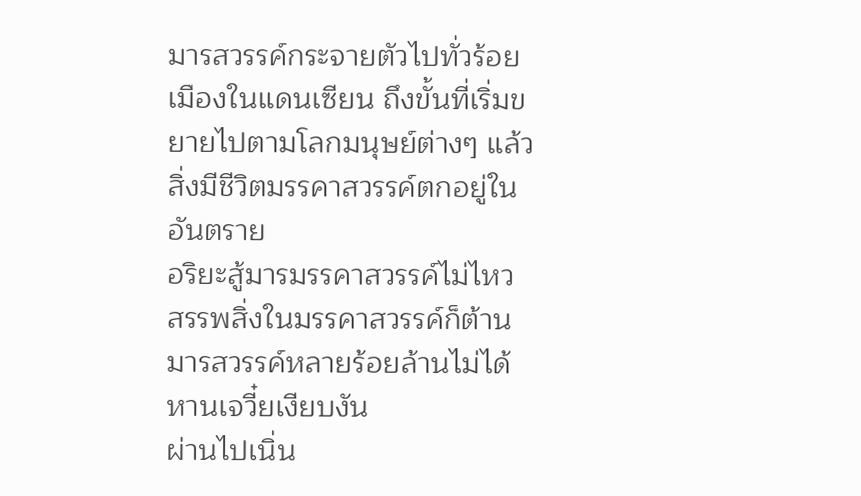มารสวรรค์กระจายตัวไปทั่วร้อยเมืองในแดนเซียน ถึงขั้นที่เริ่มขยายไปตามโลกมนุษย์ต่างๆ แล้ว
สิ่งมีชีวิตมรรคาสวรรค์ตกอยู่ในอันตราย
อริยะสู้มารมรรคาสวรรค์ไม่ไหว สรรพสิ่งในมรรคาสวรรค์ก็ต้านมารสวรรค์หลายร้อยล้านไม่ได้
หานเจวี๋ยเงียบงัน
ผ่านไปเนิ่น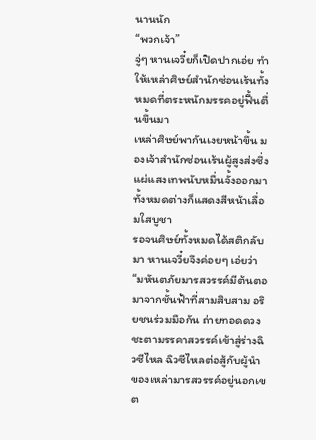นานนัก
“พวกเจ้า”
จู่ๆ หานเจวี๋ยก็เปิดปากเอ่ย ทำให้เหล่าศิษย์สำนักซ่อนเร้นทั้งหมดที่ตระหนักมรรคอยู่ฟื้นตื่นขึ้นมา
เหล่าศิษย์พากันเงยหน้าขึ้น มองเจ้าสำนักซ่อนเร้นผู้สูงส่งซึ่งแผ่แสงเทพนับหมื่นจั้งออกมา ทั้งหมดต่างก็แสดงสีหน้าเลื่อมใสบูชา
รอจนศิษย์ทั้งหมดได้สติกลับมา หานเจวี๋ยจึงค่อยๆ เอ่ยว่า “มหันตภัยมารสวรรค์มีต้นตอมาจากชั้นฟ้าที่สามสิบสาม อริยชนร่วมมือกัน ถ่ายทอดดวงชะตามรรคาสวรรค์เข้าสู่ร่างฉิวซีไหล ฉิวซีไหลต่อสู้กับผู้นำของเหล่ามารสวรรค์อยู่นอกเขต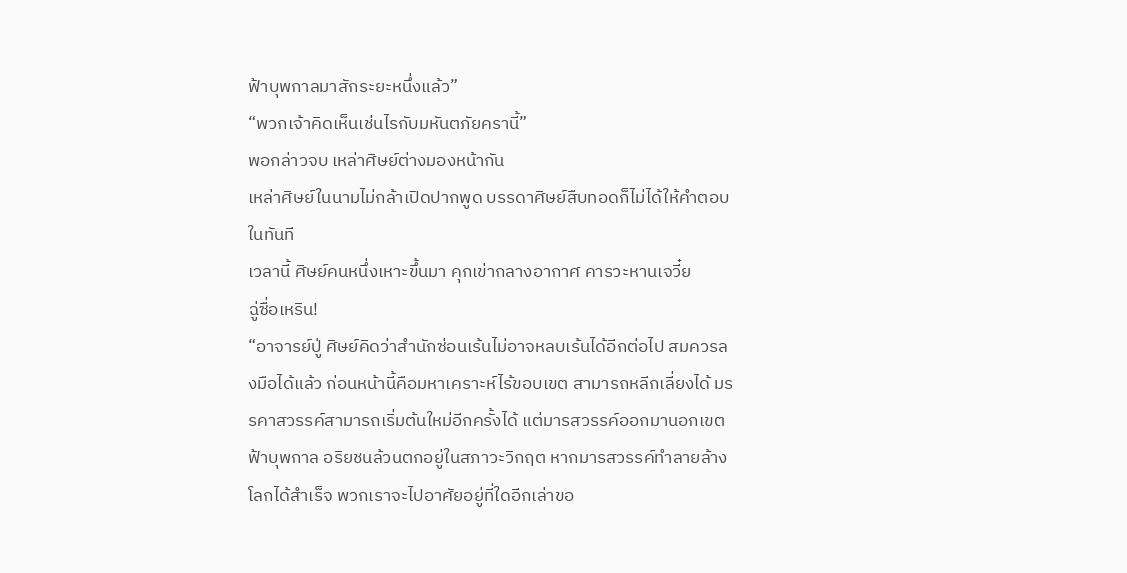ฟ้าบุพกาลมาสักระยะหนึ่งแล้ว”
“พวกเจ้าคิดเห็นเช่นไรกับมหันตภัยครานี้”
พอกล่าวจบ เหล่าศิษย์ต่างมองหน้ากัน
เหล่าศิษย์ในนามไม่กล้าเปิดปากพูด บรรดาศิษย์สืบทอดก็ไม่ได้ให้คำตอบในทันที
เวลานี้ ศิษย์คนหนึ่งเหาะขึ้นมา คุกเข่ากลางอากาศ คารวะหานเจวี๋ย
ฉู่ซื่อเหริน!
“อาจารย์ปู่ ศิษย์คิดว่าสำนักซ่อนเร้นไม่อาจหลบเร้นได้อีกต่อไป สมควรลงมือได้แล้ว ก่อนหน้านี้คือมหาเคราะห์ไร้ขอบเขต สามารถหลีกเลี่ยงได้ มรรคาสวรรค์สามารถเริ่มต้นใหม่อีกครั้งได้ แต่มารสวรรค์ออกมานอกเขตฟ้าบุพกาล อริยชนล้วนตกอยู่ในสภาวะวิกฤต หากมารสวรรค์ทำลายล้างโลกได้สำเร็จ พวกเราจะไปอาศัยอยู่ที่ใดอีกเล่าขอ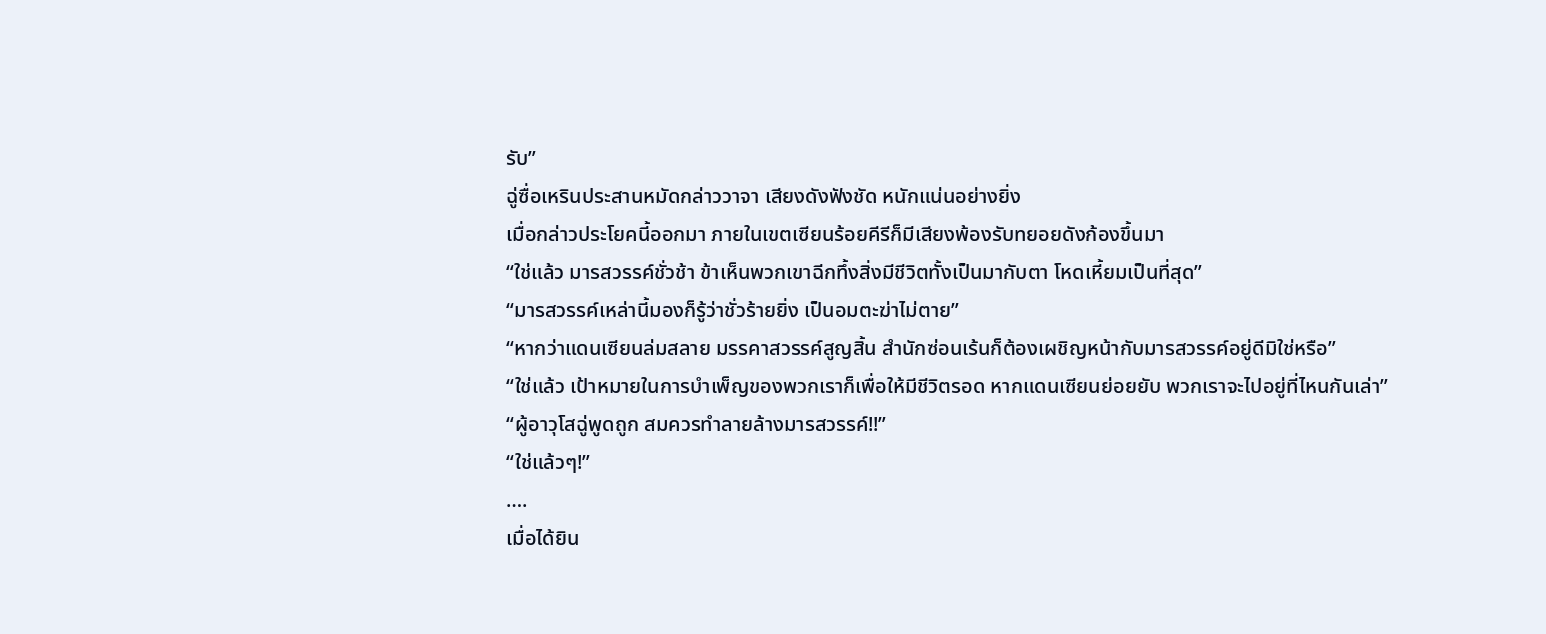รับ”
ฉู่ซื่อเหรินประสานหมัดกล่าววาจา เสียงดังฟังชัด หนักแน่นอย่างยิ่ง
เมื่อกล่าวประโยคนี้ออกมา ภายในเขตเซียนร้อยคีรีก็มีเสียงพ้องรับทยอยดังก้องขึ้นมา
“ใช่แล้ว มารสวรรค์ชั่วช้า ข้าเห็นพวกเขาฉีกทึ้งสิ่งมีชีวิตทั้งเป็นมากับตา โหดเหี้ยมเป็นที่สุด”
“มารสวรรค์เหล่านี้มองก็รู้ว่าชั่วร้ายยิ่ง เป็นอมตะฆ่าไม่ตาย”
“หากว่าแดนเซียนล่มสลาย มรรคาสวรรค์สูญสิ้น สำนักซ่อนเร้นก็ต้องเผชิญหน้ากับมารสวรรค์อยู่ดีมิใช่หรือ”
“ใช่แล้ว เป้าหมายในการบำเพ็ญของพวกเราก็เพื่อให้มีชีวิตรอด หากแดนเซียนย่อยยับ พวกเราจะไปอยู่ที่ไหนกันเล่า”
“ผู้อาวุโสฉู่พูดถูก สมควรทำลายล้างมารสวรรค์!!”
“ใช่แล้วๆ!”
….
เมื่อได้ยิน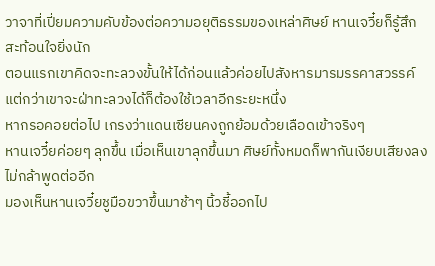วาจาที่เปี่ยมความคับข้องต่อความอยุติธรรมของเหล่าศิษย์ หานเจวี๋ยก็รู้สึกสะท้อนใจยิ่งนัก
ตอนแรกเขาคิดจะทะลวงขั้นให้ได้ก่อนแล้วค่อยไปสังหารมารมรรคาสวรรค์ แต่กว่าเขาจะฝ่าทะลวงได้ก็ต้องใช้เวลาอีกระยะหนึ่ง
หากรอคอยต่อไป เกรงว่าแดนเซียนคงถูกย้อมด้วยเลือดเข้าจริงๆ
หานเจวี๋ยค่อยๆ ลุกขึ้น เมื่อเห็นเขาลุกขึ้นมา ศิษย์ทั้งหมดก็พากันเงียบเสียงลง ไม่กล้าพูดต่ออีก
มองเห็นหานเจวี๋ยชูมือขวาขึ้นมาช้าๆ นิ้วชี้ออกไป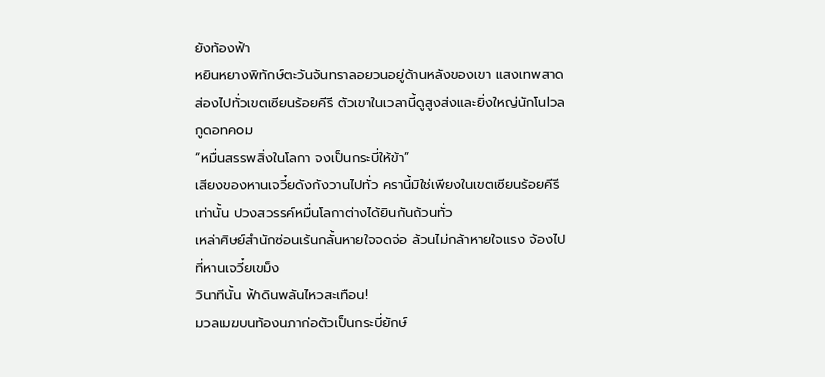ยังท้องฟ้า
หยินหยางพิทักษ์ตะวันจันทราลอยวนอยู่ด้านหลังของเขา แสงเทพสาดส่องไปทั่วเขตเซียนร้อยคีรี ตัวเขาในเวลานี้ดูสูงส่งและยิ่งใหญ่นักโนlวลกูดอทคoม
“หมื่นสรรพสิ่งในโลกา จงเป็นกระบี่ให้ข้า”
เสียงของหานเจวี๋ยดังกังวานไปทั่ว ครานี้มิใช่เพียงในเขตเซียนร้อยคีรีเท่านั้น ปวงสวรรค์หมื่นโลกาต่างได้ยินกันถ้วนทั่ว
เหล่าศิษย์สำนักซ่อนเร้นกลั้นหายใจจดจ่อ ล้วนไม่กล้าหายใจแรง จ้องไปที่หานเจวี๋ยเขม็ง
วินาทีนั้น ฟ้าดินพลันไหวสะเทือน!
มวลเมฆบนท้องนภาก่อตัวเป็นกระบี่ยักษ์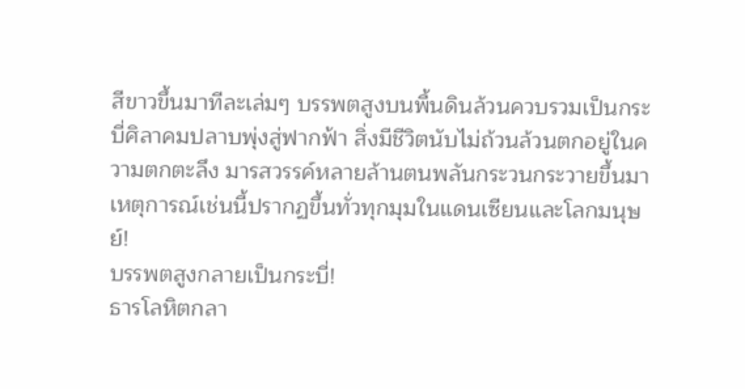สีขาวขึ้นมาทีละเล่มๆ บรรพตสูงบนพื้นดินล้วนควบรวมเป็นกระบี่ศิลาคมปลาบพุ่งสู่ฟากฟ้า สิ่งมีชีวิตนับไม่ถ้วนล้วนตกอยู่ในความตกตะลึง มารสวรรค์หลายล้านตนพลันกระวนกระวายขึ้นมา
เหตุการณ์เช่นนี้ปรากฏขึ้นทั่วทุกมุมในแดนเซียนและโลกมนุษย์!
บรรพตสูงกลายเป็นกระบี่!
ธารโลหิตกลา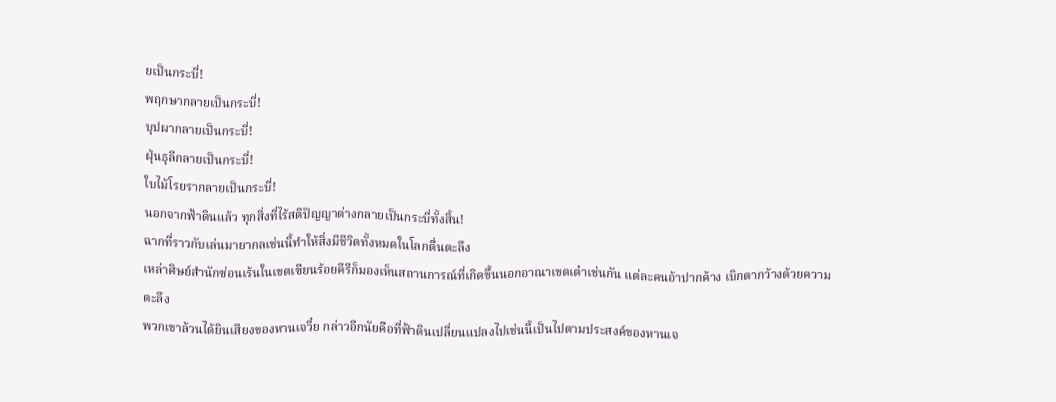ยเป็นกระบี่!
พฤกษากลายเป็นกระบี่!
บุปผากลายเป็นกระบี่!
ฝุ่นธุลีกลายเป็นกระบี่!
ใบไม้โรยรากลายเป็นกระบี่!
นอกจากฟ้าดินแล้ว ทุกสิ่งที่ไร้สติปัญญาต่างกลายเป็นกระบี่ทั้งสิ้น!
ฉากที่ราวกับเล่นมายากลเช่นนี้ทำให้สิ่งมีชีวิตทั้งหมดในโลกตื่นตะลึง
เหล่าศิษย์สำนักซ่อนเร้นในเขตเซียนร้อยคีรีก็มองเห็นสถานการณ์ที่เกิดขึ้นนอกอาณาเขตเต๋าเช่นกัน แต่ละคนอ้าปากค้าง เบิกตากว้างด้วยความตะลึง
พวกเขาล้วนได้ยินเสียงของหานเจวี๋ย กล่าวอีกนัยคือที่ฟ้าดินเปลี่ยนแปลงไปเช่นนี้เป็นไปตามประสงค์ของหานเจ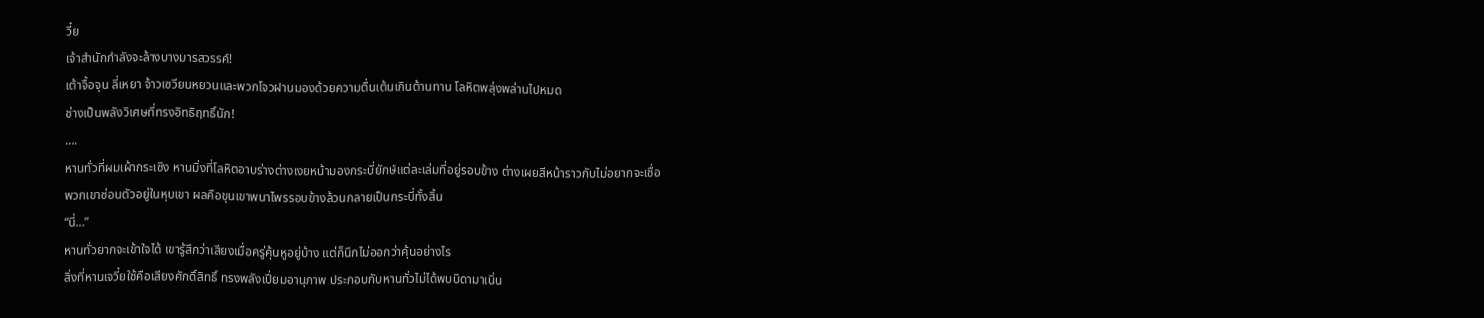วี๋ย
เจ้าสำนักกำลังจะล้างบางมารสวรรค์!
เต้าจื้อจุน ลี่เหยา จ้าวเซวียนหยวนและพวกโจวฝานมองด้วยความตื่นเต้นเกินต้านทาน โลหิตพลุ่งพล่านไปหมด
ช่างเป็นพลังวิเศษที่ทรงอิทธิฤทธิ์นัก!
….
หานทั่วที่ผมเผ้ากระเซิง หานมิ่งที่โลหิตอาบร่างต่างเงยหน้ามองกระบี่ยักษ์แต่ละเล่มที่อยู่รอบข้าง ต่างเผยสีหน้าราวกับไม่อยากจะเชื่อ
พวกเขาซ่อนตัวอยู่ในหุบเขา ผลคือขุนเขาพนาไพรรอบข้างล้วนกลายเป็นกระบี่ทั้งสิ้น
“นี่…”
หานทั่วยากจะเข้าใจได้ เขารู้สึกว่าเสียงเมื่อครู่คุ้นหูอยู่บ้าง แต่ก็นึกไม่ออกว่าคุ้นอย่างไร
สิ่งที่หานเจวี๋ยใช้คือเสียงศักดิ์สิทธิ์ ทรงพลังเปี่ยมอานุภาพ ประกอบกับหานทั่วไม่ได้พบบิดามาเนิ่น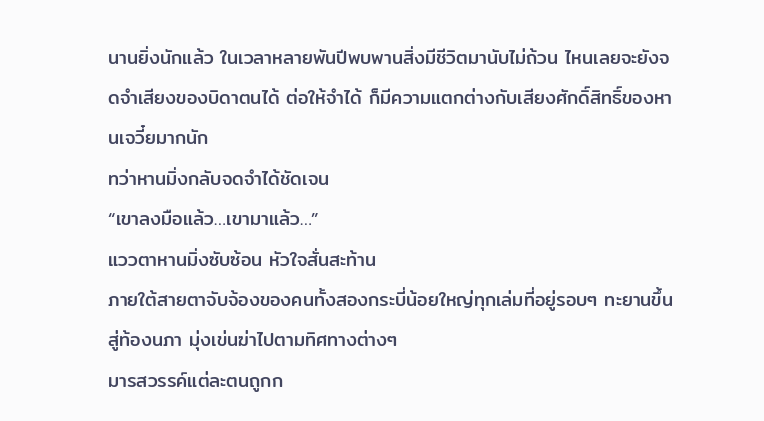นานยิ่งนักแล้ว ในเวลาหลายพันปีพบพานสิ่งมีชีวิตมานับไม่ถ้วน ไหนเลยจะยังจดจำเสียงของบิดาตนได้ ต่อให้จำได้ ก็มีความแตกต่างกับเสียงศักดิ์สิทธิ์ของหานเจวี๋ยมากนัก
ทว่าหานมิ่งกลับจดจำได้ชัดเจน
“เขาลงมือแล้ว…เขามาแล้ว…”
แววตาหานมิ่งซับซ้อน หัวใจสั่นสะท้าน
ภายใต้สายตาจับจ้องของคนทั้งสองกระบี่น้อยใหญ่ทุกเล่มที่อยู่รอบๆ ทะยานขึ้นสู่ท้องนภา มุ่งเข่นฆ่าไปตามทิศทางต่างๆ
มารสวรรค์แต่ละตนถูกก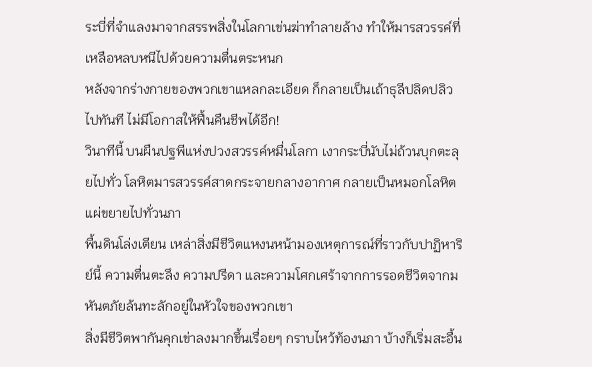ระบี่ที่จำแลงมาจากสรรพสิ่งในโลกาเข่นฆ่าทำลายล้าง ทำให้มารสวรรค์ที่เหลือหลบหนีไปด้วยความตื่นตระหนก
หลังจากร่างกายของพวกเขาแหลกละเอียด ก็กลายเป็นเถ้าธุลีปลิดปลิวไปทันที ไม่มีโอกาสให้ฟื้นคืนชีพได้อีก!
วินาทีนี้ บนผืนปฐพีแห่งปวงสวรรค์หมื่นโลกา เงากระบี่นับไม่ถ้วนบุกตะลุยไปทั่ว โลหิตมารสวรรค์สาดกระจายกลางอากาศ กลายเป็นหมอกโลหิต แผ่ขยายไปทั่วนภา
พื้นดินโล่งเตียน เหล่าสิ่งมีชีวิตแหงนหน้ามองเหตุการณ์ที่ราวกับปาฏิหาริย์นี้ ความตื่นตะลึง ความปรีดา และความโศกเศร้าจากการรอดชีวิตจากมหันตภัยล้นทะลักอยู่ในหัวใจของพวกเขา
สิ่งมีชีวิตพากันคุกเข่าลงมากขึ้นเรื่อยๆ กราบไหว้ท้องนภา บ้างก็เริ่มสะอื้น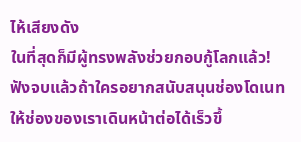ไห้เสียงดัง
ในที่สุดก็มีผู้ทรงพลังช่วยกอบกู้โลกแล้ว!
ฟังจบแล้วถ้าใครอยากสนับสนุนช่องโดเนท ให้ช่องของเราเดินหน้าต่อได้เร็วขึ้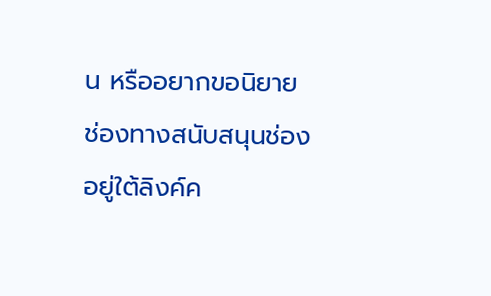น หรืออยากขอนิยาย
ช่องทางสนับสนุนช่องอยู่ใต้ลิงค์ค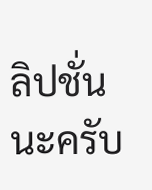ลิปชั่นนะครับ